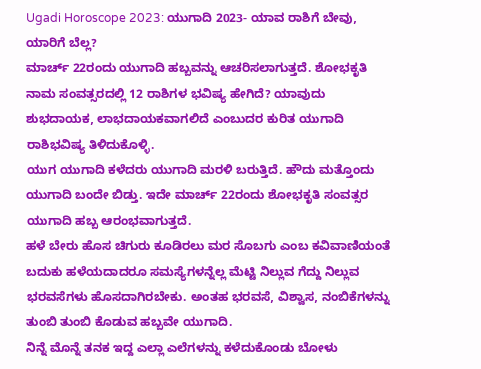Ugadi Horoscope 2023: ಯುಗಾದಿ 2023- ಯಾವ ರಾಶಿಗೆ ಬೇವು, ಯಾರಿಗೆ ಬೆಲ್ಲ?
ಮಾರ್ಚ್ 22ರಂದು ಯುಗಾದಿ ಹಬ್ಬವನ್ನು ಆಚರಿಸಲಾಗುತ್ತದೆ. ಶೋಭಕೃತಿ ನಾಮ ಸಂವತ್ಸರದಲ್ಲಿ 12 ರಾಶಿಗಳ ಭವಿಷ್ಯ ಹೇಗಿದೆ? ಯಾವುದು ಶುಭದಾಯಕ, ಲಾಭದಾಯಕವಾಗಲಿದೆ ಎಂಬುದರ ಕುರಿತ ಯುಗಾದಿ ರಾಶಿಭವಿಷ್ಯ ತಿಳಿದುಕೊಳ್ಳಿ.
ಯುಗ ಯುಗಾದಿ ಕಳೆದರು ಯುಗಾದಿ ಮರಳಿ ಬರುತ್ತಿದೆ. ಹೌದು ಮತ್ತೊಂದು ಯುಗಾದಿ ಬಂದೇ ಬಿಡ್ತು. ಇದೇ ಮಾರ್ಚ್ 22ರಂದು ಶೋಭಕೃತಿ ಸಂವತ್ಸರ ಯುಗಾದಿ ಹಬ್ಬ ಆರಂಭವಾಗುತ್ತದೆ.
ಹಳೆ ಬೇರು ಹೊಸ ಚಿಗುರು ಕೂಡಿರಲು ಮರ ಸೊಬಗು ಎಂಬ ಕವಿವಾಣಿಯಂತೆ ಬದುಕು ಹಳೆಯದಾದರೂ ಸಮಸ್ಯೆಗಳನ್ನೆಲ್ಲ ಮೆಟ್ಟಿ ನಿಲ್ಲುವ ಗೆದ್ದು ನಿಲ್ಲುವ ಭರವಸೆಗಳು ಹೊಸದಾಗಿರಬೇಕು. ಅಂತಹ ಭರವಸೆ, ವಿಶ್ವಾಸ, ನಂಬಿಕೆಗಳನ್ನು ತುಂಬಿ ತುಂಬಿ ಕೊಡುವ ಹಬ್ಬವೇ ಯುಗಾದಿ.
ನಿನ್ನೆ ಮೊನ್ನೆ ತನಕ ಇದ್ದ ಎಲ್ಲಾ ಎಲೆಗಳನ್ನು ಕಳೆದುಕೊಂಡು ಬೋಳು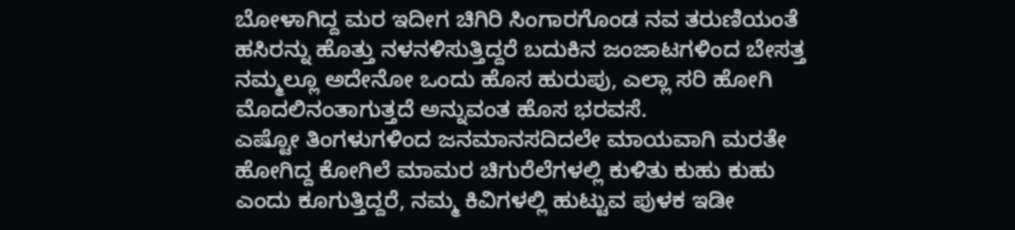ಬೋಳಾಗಿದ್ದ ಮರ ಇದೀಗ ಚಿಗಿರಿ ಸಿಂಗಾರಗೊಂಡ ನವ ತರುಣಿಯಂತೆ ಹಸಿರನ್ನು ಹೊತ್ತು ನಳನಳಿಸುತ್ತಿದ್ದರೆ ಬದುಕಿನ ಜಂಜಾಟಗಳಿಂದ ಬೇಸತ್ತ ನಮ್ಮಲ್ಲೂ ಅದೇನೋ ಒಂದು ಹೊಸ ಹುರುಪು, ಎಲ್ಲಾ ಸರಿ ಹೋಗಿ ಮೊದಲಿನಂತಾಗುತ್ತದೆ ಅನ್ನುವಂತ ಹೊಸ ಭರವಸೆ.
ಎಷ್ಟೋ ತಿಂಗಳುಗಳಿಂದ ಜನಮಾನಸದಿದಲೇ ಮಾಯವಾಗಿ ಮರತೇ ಹೋಗಿದ್ದ ಕೋಗಿಲೆ ಮಾಮರ ಚಿಗುರೆಲೆಗಳಲ್ಲಿ ಕುಳಿತು ಕುಹು ಕುಹು ಎಂದು ಕೂಗುತ್ತಿದ್ದರೆ, ನಮ್ಮ ಕಿವಿಗಳಲ್ಲಿ ಹುಟ್ಟುವ ಪುಳಕ ಇಡೀ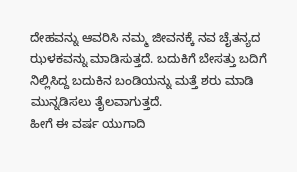ದೇಹವನ್ನು ಆವರಿಸಿ ನಮ್ಮ ಜೀವನಕ್ಕೆ ನವ ಚೈತನ್ಯದ ಝಳಕವನ್ನು ಮಾಡಿಸುತ್ತದೆ. ಬದುಕಿಗೆ ಬೇಸತ್ತು ಬದಿಗೆ ನಿಲ್ಲಿಸಿದ್ದ ಬದುಕಿನ ಬಂಡಿಯನ್ನು ಮತ್ತೆ ಶರು ಮಾಡಿ ಮುನ್ನಡಿಸಲು ತೈಲವಾಗುತ್ತದೆ.
ಹೀಗೆ ಈ ವರ್ಷ ಯುಗಾದಿ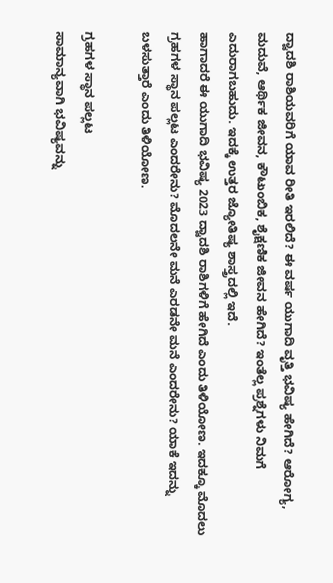ದ್ವಾದಶಿ ರಾಶಿಯವರಿಗೆ ಯಾವ ರೀತಿ ಇರಲಿದೆ? ಈ ವರ್ಷ ಯುಗಾದಿ ವೃತ್ತಿ ಭವಿಷ್ಯ ಹೇಗಿದೆ? ಆರೋಗ್ಯ, ಮದುವೆ, ಆರ್ಥಿಕ ಜೀವನ, ಕೌಟುಂಬಿಕ, ಶೈಕ್ಷಣಿಕ ಜೀವನ ಹೇಗಿದೆ? ಇಂತೆಲ್ಲ ಪ್ರಶ್ನೆಗಳು ನಿಮಗೆ ಎದುರಾಗಬಹುದು. ಇದಕ್ಕೆ ಉತ್ತರ ಜ್ಯೋತಿಷ್ಯ ಶಾಸ್ತ್ರದಲ್ಲಿ ಇದೆ.
ಹಾಗಾದರೆ ಈ ಯುಗಾದಿ ಭವಿಷ್ಯ 2023 ದ್ವಾದಶಿ ರಾಶಿಗಳಿಗೆ ಹೇಗಿದೆ ಎಂದು ತಿಳಿಯೋಣ. ಇದಕ್ಕೂ ಮೊದಲು ಗ್ರಹಗಳ ಸ್ಥಾನ ಪಲ್ಲಟ ಎಂದರೇನು? ಮೊದಲನೇ ಮನೆ ಎರಡನೇ ಮನೆ ಎಂದರೇನು? ಯಾಕೆ ಇದನ್ನು ಬಳಸುತ್ತಾರೆ ಎಂದು ತಿಳಿಯೋಣ.

ಗ್ರಹಗಳ ಸ್ಥಾನ ಪಲ್ಲಟ
ಸಾಮಾನ್ಯವಾಗಿ ಭವಿಷ್ಯವನ್ನು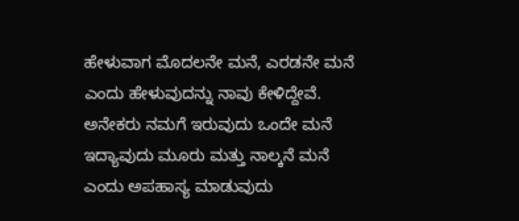ಹೇಳುವಾಗ ಮೊದಲನೇ ಮನೆ, ಎರಡನೇ ಮನೆ ಎಂದು ಹೇಳುವುದನ್ನು ನಾವು ಕೇಳಿದ್ದೇವೆ. ಅನೇಕರು ನಮಗೆ ಇರುವುದು ಒಂದೇ ಮನೆ ಇದ್ಯಾವುದು ಮೂರು ಮತ್ತು ನಾಲ್ಕನೆ ಮನೆ ಎಂದು ಅಪಹಾಸ್ಯ ಮಾಡುವುದು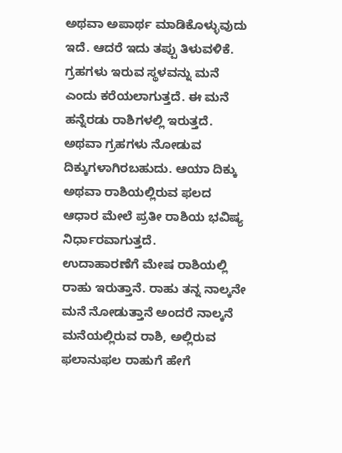ಅಥವಾ ಅಪಾರ್ಥ ಮಾಡಿಕೊಳ್ಳುವುದು ಇದೆ. ಆದರೆ ಇದು ತಪ್ಪು ತಿಳುವಳಿಕೆ.
ಗ್ರಹಗಳು ಇರುವ ಸ್ಥಳವನ್ನು ಮನೆ ಎಂದು ಕರೆಯಲಾಗುತ್ತದೆ. ಈ ಮನೆ ಹನ್ನೆರಡು ರಾಶಿಗಳಲ್ಲಿ ಇರುತ್ತದೆ. ಅಥವಾ ಗ್ರಹಗಳು ನೋಡುವ ದಿಕ್ಕುಗಳಾಗಿರಬಹುದು. ಆಯಾ ದಿಕ್ಕು ಅಥವಾ ರಾಶಿಯಲ್ಲಿರುವ ಫಲದ ಆಧಾರ ಮೇಲೆ ಪ್ರತೀ ರಾಶಿಯ ಭವಿಷ್ಯ ನಿರ್ಧಾರವಾಗುತ್ತದೆ.
ಉದಾಹಾರಣೆಗೆ ಮೇಷ ರಾಶಿಯಲ್ಲಿ ರಾಹು ಇರುತ್ತಾನೆ. ರಾಹು ತನ್ನ ನಾಲ್ಕನೇ ಮನೆ ನೋಡುತ್ತಾನೆ ಅಂದರೆ ನಾಲ್ಕನೆ ಮನೆಯಲ್ಲಿರುವ ರಾಶಿ, ಅಲ್ಲಿರುವ ಫಲಾನುಫಲ ರಾಹುಗೆ ಹೇಗೆ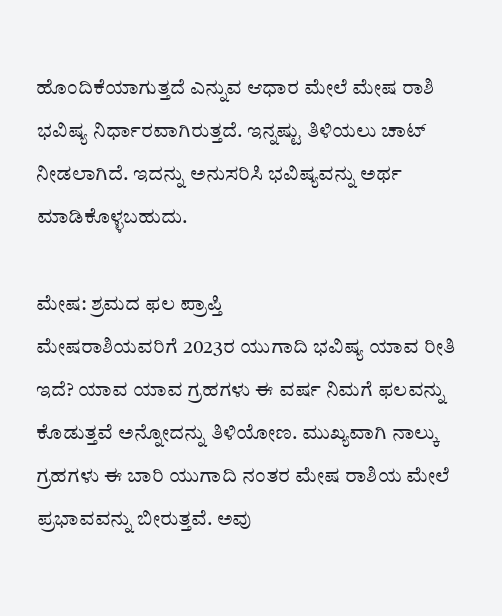ಹೊಂದಿಕೆಯಾಗುತ್ತದೆ ಎನ್ನುವ ಆಧಾರ ಮೇಲೆ ಮೇಷ ರಾಶಿ ಭವಿಷ್ಯ ನಿರ್ಧಾರವಾಗಿರುತ್ತದೆ. ಇನ್ನಷ್ಟು ತಿಳಿಯಲು ಚಾಟ್ ನೀಡಲಾಗಿದೆ. ಇದನ್ನು ಅನುಸರಿಸಿ ಭವಿಷ್ಯವನ್ನು ಅರ್ಥ ಮಾಡಿಕೊಳ್ಳಬಹುದು.

ಮೇಷ: ಶ್ರಮದ ಫಲ ಪ್ರಾಪ್ತಿ
ಮೇಷರಾಶಿಯವರಿಗೆ 2023ರ ಯುಗಾದಿ ಭವಿಷ್ಯ ಯಾವ ರೀತಿ ಇದೆ? ಯಾವ ಯಾವ ಗ್ರಹಗಳು ಈ ವರ್ಷ ನಿಮಗೆ ಫಲವನ್ನು ಕೊಡುತ್ತವೆ ಅನ್ನೋದನ್ನು ತಿಳಿಯೋಣ. ಮುಖ್ಯವಾಗಿ ನಾಲ್ಕು ಗ್ರಹಗಳು ಈ ಬಾರಿ ಯುಗಾದಿ ನಂತರ ಮೇಷ ರಾಶಿಯ ಮೇಲೆ ಪ್ರಭಾವವನ್ನು ಬೀರುತ್ತವೆ. ಅವು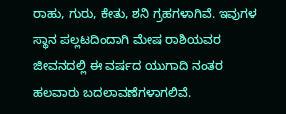ರಾಹು, ಗುರು, ಕೇತು, ಶನಿ ಗ್ರಹಗಳಾಗಿವೆ. ಇವುಗಳ ಸ್ಥಾನ ಪಲ್ಲಟದಿಂದಾಗಿ ಮೇಷ ರಾಶಿಯವರ ಜೀವನದಲ್ಲಿ ಈ ವರ್ಷದ ಯುಗಾದಿ ನಂತರ ಹಲವಾರು ಬದಲಾವಣೆಗಳಾಗಲಿವೆ.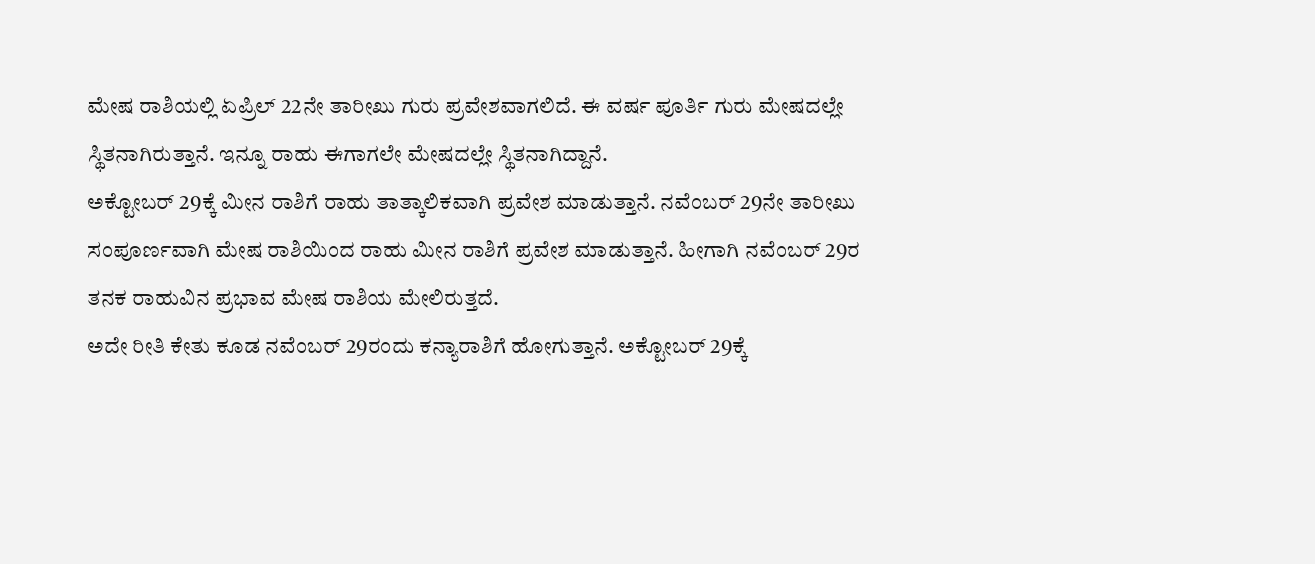ಮೇಷ ರಾಶಿಯಲ್ಲಿ ಏಪ್ರಿಲ್ 22ನೇ ತಾರೀಖು ಗುರು ಪ್ರವೇಶವಾಗಲಿದೆ. ಈ ವರ್ಷ ಪೂರ್ತಿ ಗುರು ಮೇಷದಲ್ಲೇ ಸ್ಥಿತನಾಗಿರುತ್ತಾನೆ. ಇನ್ನೂ ರಾಹು ಈಗಾಗಲೇ ಮೇಷದಲ್ಲೇ ಸ್ಥಿತನಾಗಿದ್ದಾನೆ.
ಅಕ್ಟೋಬರ್ 29ಕ್ಕೆ ಮೀನ ರಾಶಿಗೆ ರಾಹು ತಾತ್ಕಾಲಿಕವಾಗಿ ಪ್ರವೇಶ ಮಾಡುತ್ತಾನೆ. ನವೆಂಬರ್ 29ನೇ ತಾರೀಖು ಸಂಪೂರ್ಣವಾಗಿ ಮೇಷ ರಾಶಿಯಿಂದ ರಾಹು ಮೀನ ರಾಶಿಗೆ ಪ್ರವೇಶ ಮಾಡುತ್ತಾನೆ. ಹೀಗಾಗಿ ನವೆಂಬರ್ 29ರ ತನಕ ರಾಹುವಿನ ಪ್ರಭಾವ ಮೇಷ ರಾಶಿಯ ಮೇಲಿರುತ್ತದೆ.
ಅದೇ ರೀತಿ ಕೇತು ಕೂಡ ನವೆಂಬರ್ 29ರಂದು ಕನ್ಯಾರಾಶಿಗೆ ಹೋಗುತ್ತಾನೆ. ಅಕ್ಟೋಬರ್ 29ಕ್ಕೆ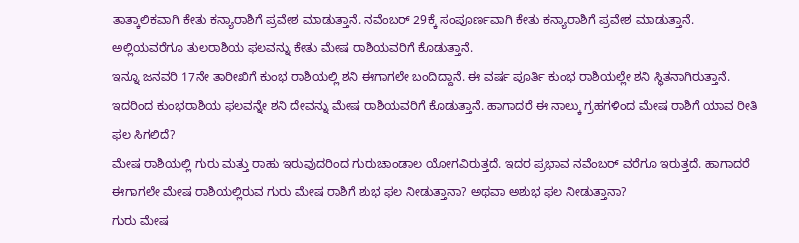ತಾತ್ಕಾಲಿಕವಾಗಿ ಕೇತು ಕನ್ಯಾರಾಶಿಗೆ ಪ್ರವೇಶ ಮಾಡುತ್ತಾನೆ. ನವೆಂಬರ್ 29ಕ್ಕೆ ಸಂಪೂರ್ಣವಾಗಿ ಕೇತು ಕನ್ಯಾರಾಶಿಗೆ ಪ್ರವೇಶ ಮಾಡುತ್ತಾನೆ. ಅಲ್ಲಿಯವರೆಗೂ ತುಲರಾಶಿಯ ಫಲವನ್ನು ಕೇತು ಮೇಷ ರಾಶಿಯವರಿಗೆ ಕೊಡುತ್ತಾನೆ.
ಇನ್ನೂ ಜನವರಿ 17ನೇ ತಾರೀಖಿಗೆ ಕುಂಭ ರಾಶಿಯಲ್ಲಿ ಶನಿ ಈಗಾಗಲೇ ಬಂದಿದ್ದಾನೆ. ಈ ವರ್ಷ ಪೂರ್ತಿ ಕುಂಭ ರಾಶಿಯಲ್ಲೇ ಶನಿ ಸ್ಥಿತನಾಗಿರುತ್ತಾನೆ. ಇದರಿಂದ ಕುಂಭರಾಶಿಯ ಫಲವನ್ನೇ ಶನಿ ದೇವನ್ನು ಮೇಷ ರಾಶಿಯವರಿಗೆ ಕೊಡುತ್ತಾನೆ. ಹಾಗಾದರೆ ಈ ನಾಲ್ಕು ಗ್ರಹಗಳಿಂದ ಮೇಷ ರಾಶಿಗೆ ಯಾವ ರೀತಿ ಫಲ ಸಿಗಲಿದೆ?
ಮೇಷ ರಾಶಿಯಲ್ಲಿ ಗುರು ಮತ್ತು ರಾಹು ಇರುವುದರಿಂದ ಗುರುಚಾಂಡಾಲ ಯೋಗವಿರುತ್ತದೆ. ಇದರ ಪ್ರಭಾವ ನವೆಂಬರ್ ವರೆಗೂ ಇರುತ್ತದೆ. ಹಾಗಾದರೆ ಈಗಾಗಲೇ ಮೇಷ ರಾಶಿಯಲ್ಲಿರುವ ಗುರು ಮೇಷ ರಾಶಿಗೆ ಶುಭ ಫಲ ನೀಡುತ್ತಾನಾ? ಅಥವಾ ಅಶುಭ ಫಲ ನೀಡುತ್ತಾನಾ?
ಗುರು ಮೇಷ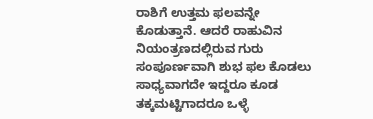ರಾಶಿಗೆ ಉತ್ತಮ ಫಲವನ್ನೇ ಕೊಡುತ್ತಾನೆ. ಆದರೆ ರಾಹುವಿನ ನಿಯಂತ್ರಣದಲ್ಲಿರುವ ಗುರು ಸಂಪೂರ್ಣವಾಗಿ ಶುಭ ಫಲ ಕೊಡಲು ಸಾಧ್ಯವಾಗದೇ ಇದ್ದರೂ ಕೂಡ ತಕ್ಕಮಟ್ಟಿಗಾದರೂ ಒಳ್ಳೆ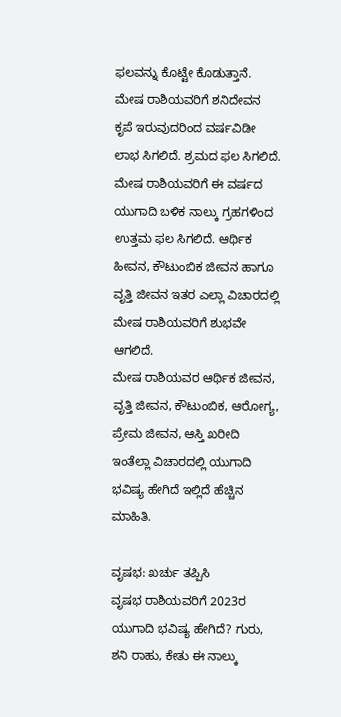ಫಲವನ್ನು ಕೊಟ್ಟೇ ಕೊಡುತ್ತಾನೆ.
ಮೇಷ ರಾಶಿಯವರಿಗೆ ಶನಿದೇವನ ಕೃಪೆ ಇರುವುದರಿಂದ ವರ್ಷವಿಡೀ ಲಾಭ ಸಿಗಲಿದೆ. ಶ್ರಮದ ಫಲ ಸಿಗಲಿದೆ. ಮೇಷ ರಾಶಿಯವರಿಗೆ ಈ ವರ್ಷದ ಯುಗಾದಿ ಬಳಿಕ ನಾಲ್ಕು ಗ್ರಹಗಳಿಂದ ಉತ್ತಮ ಫಲ ಸಿಗಲಿದೆ. ಆರ್ಥಿಕ ಹೀವನ, ಕೌಟುಂಬಿಕ ಜೀವನ ಹಾಗೂ ವೃತ್ತಿ ಜೀವನ ಇತರ ಎಲ್ಲಾ ವಿಚಾರದಲ್ಲಿ ಮೇಷ ರಾಶಿಯವರಿಗೆ ಶುಭವೇ ಆಗಲಿದೆ.
ಮೇಷ ರಾಶಿಯವರ ಆರ್ಥಿಕ ಜೀವನ, ವೃತ್ತಿ ಜೀವನ, ಕೌಟುಂಬಿಕ, ಆರೋಗ್ಯ, ಪ್ರೇಮ ಜೀವನ, ಆಸ್ತಿ ಖರೀದಿ ಇಂತೆಲ್ಲಾ ವಿಚಾರದಲ್ಲಿ ಯುಗಾದಿ ಭವಿಷ್ಯ ಹೇಗಿದೆ ಇಲ್ಲಿದೆ ಹೆಚ್ಚಿನ ಮಾಹಿತಿ.

ವೃಷಭ: ಖರ್ಚು ತಪ್ಪಿಸಿ
ವೃಷಭ ರಾಶಿಯವರಿಗೆ 2023ರ ಯುಗಾದಿ ಭವಿಷ್ಯ ಹೇಗಿದೆ? ಗುರು, ಶನಿ ರಾಹು, ಕೇತು ಈ ನಾಲ್ಕು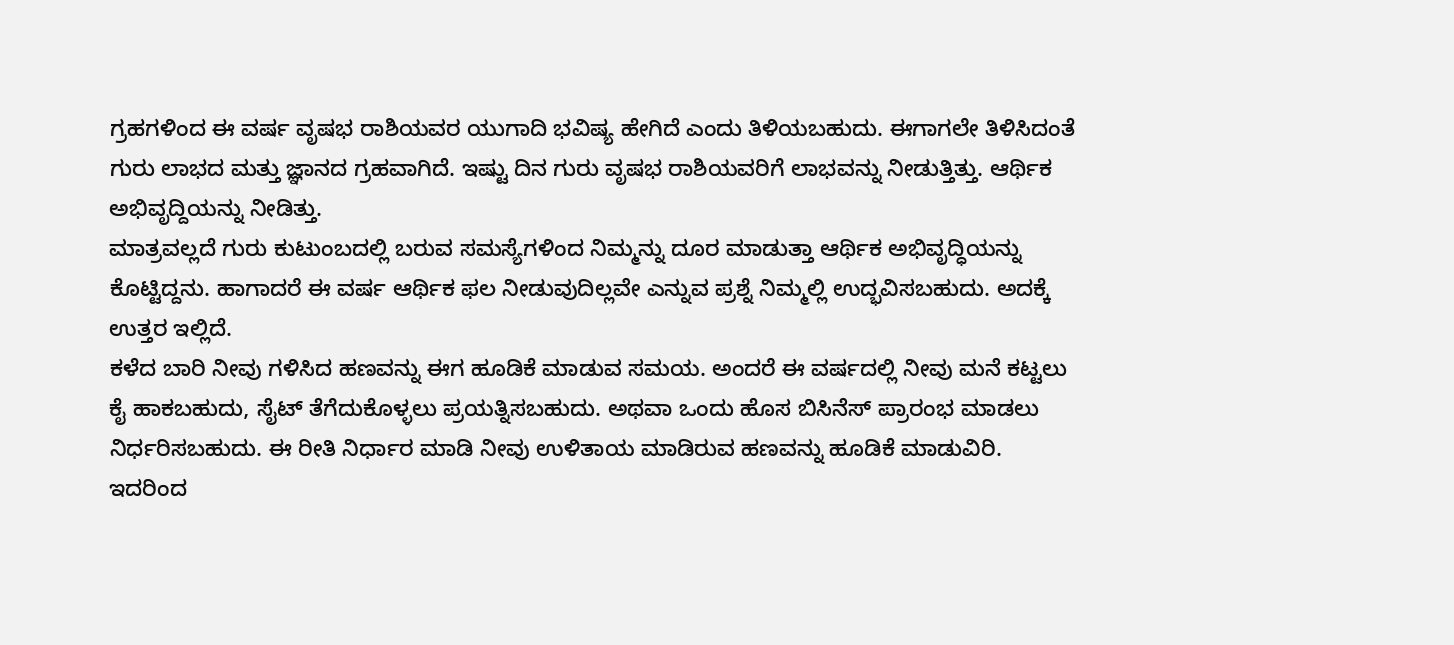ಗ್ರಹಗಳಿಂದ ಈ ವರ್ಷ ವೃಷಭ ರಾಶಿಯವರ ಯುಗಾದಿ ಭವಿಷ್ಯ ಹೇಗಿದೆ ಎಂದು ತಿಳಿಯಬಹುದು. ಈಗಾಗಲೇ ತಿಳಿಸಿದಂತೆ ಗುರು ಲಾಭದ ಮತ್ತು ಜ್ಞಾನದ ಗ್ರಹವಾಗಿದೆ. ಇಷ್ಟು ದಿನ ಗುರು ವೃಷಭ ರಾಶಿಯವರಿಗೆ ಲಾಭವನ್ನು ನೀಡುತ್ತಿತ್ತು. ಆರ್ಥಿಕ ಅಭಿವೃದ್ದಿಯನ್ನು ನೀಡಿತ್ತು.
ಮಾತ್ರವಲ್ಲದೆ ಗುರು ಕುಟುಂಬದಲ್ಲಿ ಬರುವ ಸಮಸ್ಯೆಗಳಿಂದ ನಿಮ್ಮನ್ನು ದೂರ ಮಾಡುತ್ತಾ ಆರ್ಥಿಕ ಅಭಿವೃದ್ಧಿಯನ್ನು ಕೊಟ್ಟಿದ್ದನು. ಹಾಗಾದರೆ ಈ ವರ್ಷ ಆರ್ಥಿಕ ಫಲ ನೀಡುವುದಿಲ್ಲವೇ ಎನ್ನುವ ಪ್ರಶ್ನೆ ನಿಮ್ಮಲ್ಲಿ ಉದ್ಭವಿಸಬಹುದು. ಅದಕ್ಕೆ ಉತ್ತರ ಇಲ್ಲಿದೆ.
ಕಳೆದ ಬಾರಿ ನೀವು ಗಳಿಸಿದ ಹಣವನ್ನು ಈಗ ಹೂಡಿಕೆ ಮಾಡುವ ಸಮಯ. ಅಂದರೆ ಈ ವರ್ಷದಲ್ಲಿ ನೀವು ಮನೆ ಕಟ್ಟಲು ಕೈ ಹಾಕಬಹುದು, ಸೈಟ್ ತೆಗೆದುಕೊಳ್ಳಲು ಪ್ರಯತ್ನಿಸಬಹುದು. ಅಥವಾ ಒಂದು ಹೊಸ ಬಿಸಿನೆಸ್ ಪ್ರಾರಂಭ ಮಾಡಲು ನಿರ್ಧರಿಸಬಹುದು. ಈ ರೀತಿ ನಿರ್ಧಾರ ಮಾಡಿ ನೀವು ಉಳಿತಾಯ ಮಾಡಿರುವ ಹಣವನ್ನು ಹೂಡಿಕೆ ಮಾಡುವಿರಿ. ಇದರಿಂದ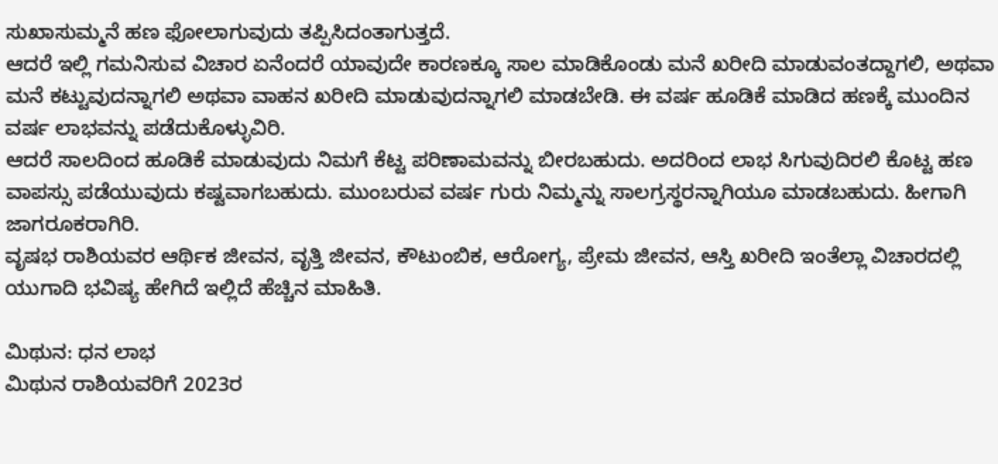ಸುಖಾಸುಮ್ಮನೆ ಹಣ ಫೋಲಾಗುವುದು ತಪ್ಪಿಸಿದಂತಾಗುತ್ತದೆ.
ಆದರೆ ಇಲ್ಲಿ ಗಮನಿಸುವ ವಿಚಾರ ಏನೆಂದರೆ ಯಾವುದೇ ಕಾರಣಕ್ಕೂ ಸಾಲ ಮಾಡಿಕೊಂಡು ಮನೆ ಖರೀದಿ ಮಾಡುವಂತದ್ದಾಗಲಿ, ಅಥವಾ ಮನೆ ಕಟ್ಟುವುದನ್ನಾಗಲಿ ಅಥವಾ ವಾಹನ ಖರೀದಿ ಮಾಡುವುದನ್ನಾಗಲಿ ಮಾಡಬೇಡಿ. ಈ ವರ್ಷ ಹೂಡಿಕೆ ಮಾಡಿದ ಹಣಕ್ಕೆ ಮುಂದಿನ ವರ್ಷ ಲಾಭವನ್ನು ಪಡೆದುಕೊಳ್ಳುವಿರಿ.
ಆದರೆ ಸಾಲದಿಂದ ಹೂಡಿಕೆ ಮಾಡುವುದು ನಿಮಗೆ ಕೆಟ್ಟ ಪರಿಣಾಮವನ್ನು ಬೀರಬಹುದು. ಅದರಿಂದ ಲಾಭ ಸಿಗುವುದಿರಲಿ ಕೊಟ್ಟ ಹಣ ವಾಪಸ್ಸು ಪಡೆಯುವುದು ಕಷ್ಟವಾಗಬಹುದು. ಮುಂಬರುವ ವರ್ಷ ಗುರು ನಿಮ್ಮನ್ನು ಸಾಲಗ್ರಸ್ಥರನ್ನಾಗಿಯೂ ಮಾಡಬಹುದು. ಹೀಗಾಗಿ ಜಾಗರೂಕರಾಗಿರಿ.
ವೃಷಭ ರಾಶಿಯವರ ಆರ್ಥಿಕ ಜೀವನ, ವೃತ್ತಿ ಜೀವನ, ಕೌಟುಂಬಿಕ, ಆರೋಗ್ಯ, ಪ್ರೇಮ ಜೀವನ, ಆಸ್ತಿ ಖರೀದಿ ಇಂತೆಲ್ಲಾ ವಿಚಾರದಲ್ಲಿ ಯುಗಾದಿ ಭವಿಷ್ಯ ಹೇಗಿದೆ ಇಲ್ಲಿದೆ ಹೆಚ್ಚಿನ ಮಾಹಿತಿ.

ಮಿಥುನ: ಧನ ಲಾಭ
ಮಿಥುನ ರಾಶಿಯವರಿಗೆ 2023ರ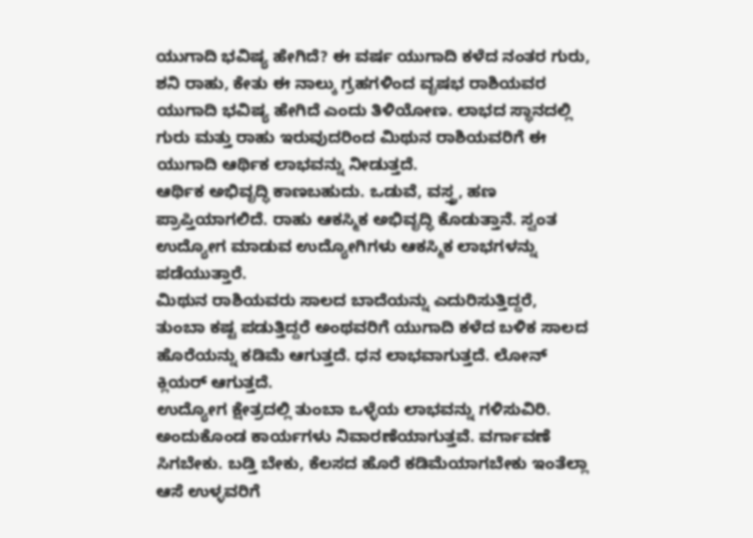ಯುಗಾದಿ ಭವಿಷ್ಯ ಹೇಗಿದೆ? ಈ ವರ್ಷ ಯುಗಾದಿ ಕಳೆದ ನಂತರ ಗುರು, ಶನಿ ರಾಹು, ಕೇತು ಈ ನಾಲ್ಕು ಗ್ರಹಗಳಿಂದ ವೃಷಭ ರಾಶಿಯವರ ಯುಗಾದಿ ಭವಿಷ್ಯ ಹೇಗಿದೆ ಎಂದು ತಿಳಿಯೋಣ. ಲಾಭದ ಸ್ಥಾನದಲ್ಲಿ ಗುರು ಮತ್ತು ರಾಹು ಇರುವುದರಿಂದ ಮಿಥುನ ರಾಶಿಯವರಿಗೆ ಈ ಯುಗಾದಿ ಆರ್ಥಿಕ ಲಾಭವನ್ನು ನೀಡುತ್ತದೆ.
ಆರ್ಥಿಕ ಅಭಿವೃದ್ಧಿ ಕಾಣಬಹುದು. ಒಡುವೆ, ವಸ್ತ್ರ, ಹಣ ಪ್ರಾಪ್ತಿಯಾಗಲಿದೆ. ರಾಹು ಆಕಸ್ಮಿಕ ಅಭಿವೃದ್ಧಿ ಕೊಡುತ್ತಾನೆ. ಸ್ವಂತ ಉದ್ಯೋಗ ಮಾಡುವ ಉದ್ಯೋಗಿಗಳು ಆಕಸ್ಮಿಕ ಲಾಭಗಳನ್ನು ಪಡೆಯುತ್ತಾರೆ.
ಮಿಥುನ ರಾಶಿಯವರು ಸಾಲದ ಬಾದೆಯನ್ನು ಎದುರಿಸುತ್ತಿದ್ದರೆ, ತುಂಬಾ ಕಷ್ಟ ಪಡುತ್ತಿದ್ದರೆ ಅಂಥವರಿಗೆ ಯುಗಾದಿ ಕಳೆದ ಬಳಿಕ ಸಾಲದ ಹೊರೆಯನ್ನು ಕಡಿಮೆ ಆಗುತ್ತದೆ. ಧನ ಲಾಭವಾಗುತ್ತದೆ. ಲೋನ್ ಕ್ಲಿಯರ್ ಆಗುತ್ತದೆ.
ಉದ್ಯೋಗ ಕ್ಷೇತ್ರದಲ್ಲಿ ತುಂಬಾ ಒಳ್ಳೆಯ ಲಾಭವನ್ನು ಗಳಿಸುವಿರಿ. ಅಂದುಕೊಂಡ ಕಾರ್ಯಗಳು ನಿವಾರಣೆಯಾಗುತ್ತವೆ. ವರ್ಗಾವಣೆ ಸಿಗಬೇಕು. ಬಡ್ತಿ ಬೇಕು, ಕೆಲಸದ ಹೊರೆ ಕಡಿಮೆಯಾಗಬೇಕು ಇಂತೆಲ್ಲಾ ಆಸೆ ಉಳ್ಳವರಿಗೆ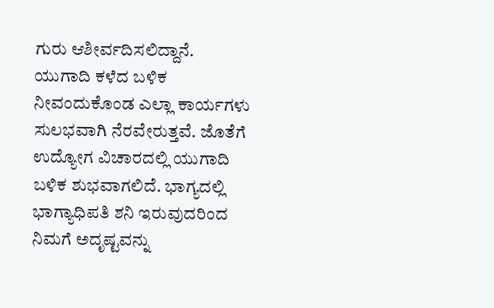ಗುರು ಆಶೀರ್ವದಿಸಲಿದ್ದಾನೆ.
ಯುಗಾದಿ ಕಳೆದ ಬಳಿಕ ನೀವಂದುಕೊಂಡ ಎಲ್ಲಾ ಕಾರ್ಯಗಳು ಸುಲಭವಾಗಿ ನೆರವೇರುತ್ತವೆ. ಜೊತೆಗೆ ಉದ್ಯೋಗ ವಿಚಾರದಲ್ಲಿ ಯುಗಾದಿ ಬಳಿಕ ಶುಭವಾಗಲಿದೆ. ಭಾಗ್ಯದಲ್ಲಿ ಭಾಗ್ಯಾಧಿಪತಿ ಶನಿ ಇರುವುದರಿಂದ ನಿಮಗೆ ಅದೃಷ್ಟವನ್ನು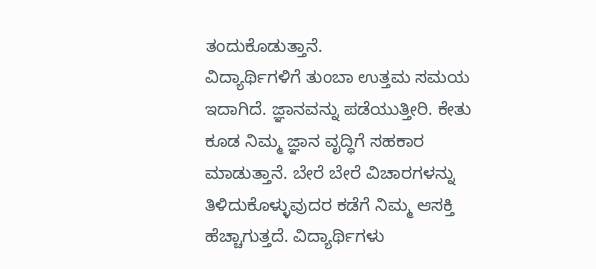ತಂದುಕೊಡುತ್ತಾನೆ.
ವಿದ್ಯಾರ್ಥಿಗಳಿಗೆ ತುಂಬಾ ಉತ್ತಮ ಸಮಯ ಇದಾಗಿದೆ. ಜ್ಞಾನವನ್ನು ಪಡೆಯುತ್ತೀರಿ. ಕೇತು ಕೂಡ ನಿಮ್ಮ ಜ್ಞಾನ ವೃದ್ಧಿಗೆ ಸಹಕಾರ ಮಾಡುತ್ತಾನೆ. ಬೇರೆ ಬೇರೆ ವಿಚಾರಗಳನ್ನು ತಿಳಿದುಕೊಳ್ಳುವುದರ ಕಡೆಗೆ ನಿಮ್ಮ ಆಸಕ್ತಿ ಹೆಚ್ಚಾಗುತ್ತದೆ. ವಿದ್ಯಾರ್ಥಿಗಳು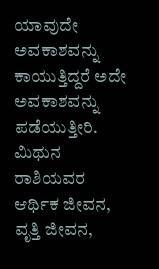ಯಾವುದೇ ಅವಕಾಶವನ್ನು ಕಾಯುತ್ತಿದ್ದರೆ ಅದೇ ಅವಕಾಶವನ್ನು ಪಡೆಯುತ್ತೀರಿ.
ಮಿಥುನ ರಾಶಿಯವರ ಆರ್ಥಿಕ ಜೀವನ, ವೃತ್ತಿ ಜೀವನ,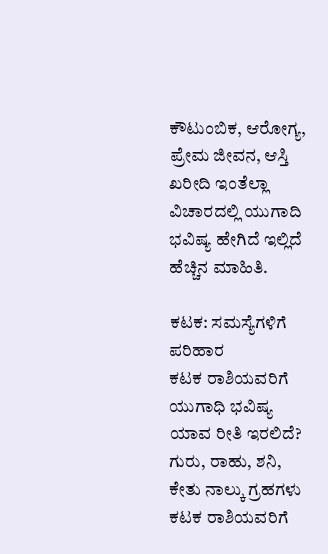ಕೌಟುಂಬಿಕ, ಆರೋಗ್ಯ, ಪ್ರೇಮ ಜೀವನ, ಆಸ್ತಿ ಖರೀದಿ ಇಂತೆಲ್ಲಾ ವಿಚಾರದಲ್ಲಿ ಯುಗಾದಿ ಭವಿಷ್ಯ ಹೇಗಿದೆ ಇಲ್ಲಿದೆ ಹೆಚ್ಚಿನ ಮಾಹಿತಿ.

ಕಟಕ: ಸಮಸ್ಯೆಗಳಿಗೆ ಪರಿಹಾರ
ಕಟಕ ರಾಶಿಯವರಿಗೆ ಯುಗಾಧಿ ಭವಿಷ್ಯ ಯಾವ ರೀತಿ ಇರಲಿದೆ? ಗುರು, ರಾಹು, ಶನಿ, ಕೇತು ನಾಲ್ಕು ಗ್ರಹಗಳು ಕಟಕ ರಾಶಿಯವರಿಗೆ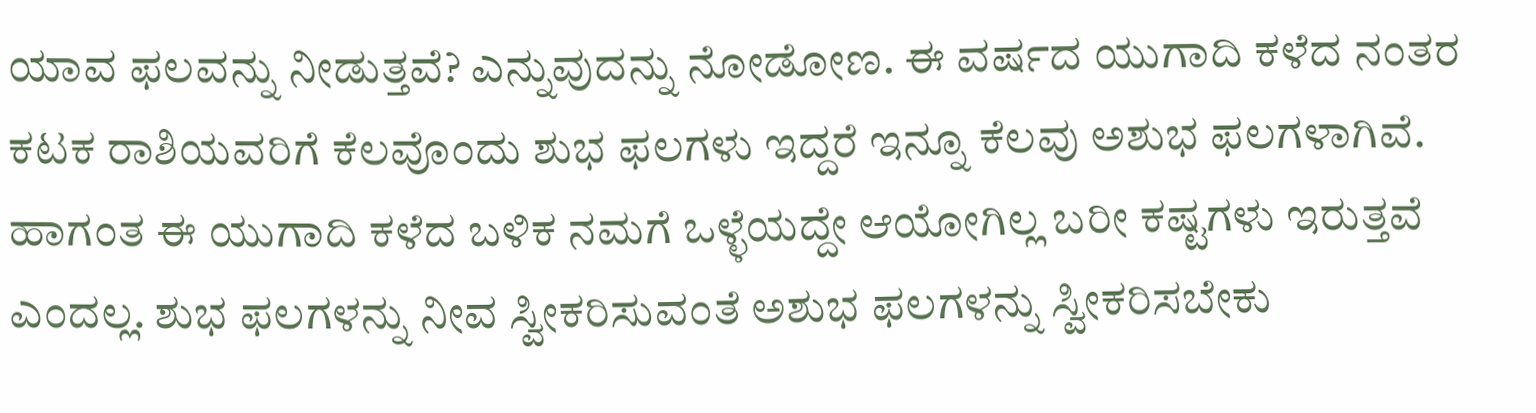ಯಾವ ಫಲವನ್ನು ನೀಡುತ್ತವೆ? ಎನ್ನುವುದನ್ನು ನೋಡೋಣ. ಈ ವರ್ಷದ ಯುಗಾದಿ ಕಳೆದ ನಂತರ ಕಟಕ ರಾಶಿಯವರಿಗೆ ಕೆಲವೊಂದು ಶುಭ ಫಲಗಳು ಇದ್ದರೆ ಇನ್ನೂ ಕೆಲವು ಅಶುಭ ಫಲಗಳಾಗಿವೆ.
ಹಾಗಂತ ಈ ಯುಗಾದಿ ಕಳೆದ ಬಳಿಕ ನಮಗೆ ಒಳ್ಳೆಯದ್ದೇ ಆಯೋಗಿಲ್ಲ ಬರೀ ಕಷ್ಟಗಳು ಇರುತ್ತವೆ ಎಂದಲ್ಲ. ಶುಭ ಫಲಗಳನ್ನು ನೀವ ಸ್ವೀಕರಿಸುವಂತೆ ಅಶುಭ ಫಲಗಳನ್ನು ಸ್ವೀಕರಿಸಬೇಕು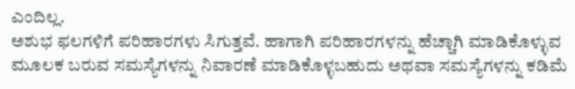ಎಂದಿಲ್ಲ.
ಅಶುಭ ಫಲಗಳಿಗೆ ಪರಿಹಾರಗಳು ಸಿಗುತ್ತವೆ. ಹಾಗಾಗಿ ಪರಿಹಾರಗಳನ್ನು ಹೆಚ್ಚಾಗಿ ಮಾಡಿಕೊಳ್ಳುವ ಮೂಲಕ ಬರುವ ಸಮಸ್ಯೆಗಳನ್ನು ನಿವಾರಣೆ ಮಾಡಿಕೊಳ್ಳಬಹುದು ಅಥವಾ ಸಮಸ್ಯೆಗಳನ್ನು ಕಡಿಮೆ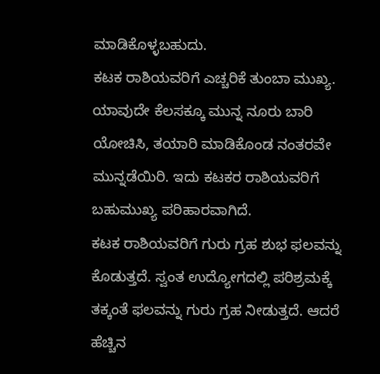ಮಾಡಿಕೊಳ್ಳಬಹುದು.
ಕಟಕ ರಾಶಿಯವರಿಗೆ ಎಚ್ಚರಿಕೆ ತುಂಬಾ ಮುಖ್ಯ. ಯಾವುದೇ ಕೆಲಸಕ್ಕೂ ಮುನ್ನ ನೂರು ಬಾರಿ ಯೋಚಿಸಿ, ತಯಾರಿ ಮಾಡಿಕೊಂಡ ನಂತರವೇ ಮುನ್ನಡೆಯಿರಿ. ಇದು ಕಟಕರ ರಾಶಿಯವರಿಗೆ ಬಹುಮುಖ್ಯ ಪರಿಹಾರವಾಗಿದೆ.
ಕಟಕ ರಾಶಿಯವರಿಗೆ ಗುರು ಗ್ರಹ ಶುಭ ಫಲವನ್ನು ಕೊಡುತ್ತದೆ. ಸ್ವಂತ ಉದ್ಯೋಗದಲ್ಲಿ ಪರಿಶ್ರಮಕ್ಕೆ ತಕ್ಕಂತೆ ಫಲವನ್ನು ಗುರು ಗ್ರಹ ನೀಡುತ್ತದೆ. ಆದರೆ ಹೆಚ್ಚಿನ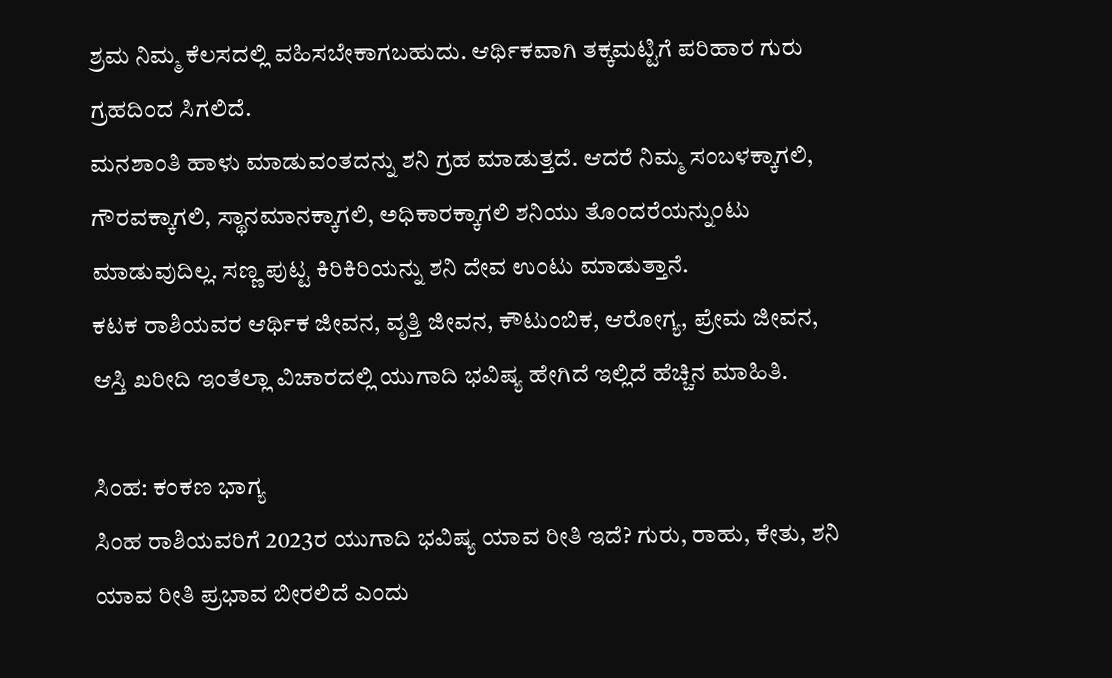ಶ್ರಮ ನಿಮ್ಮ ಕೆಲಸದಲ್ಲಿ ವಹಿಸಬೇಕಾಗಬಹುದು. ಆರ್ಥಿಕವಾಗಿ ತಕ್ಕಮಟ್ಟಿಗೆ ಪರಿಹಾರ ಗುರು ಗ್ರಹದಿಂದ ಸಿಗಲಿದೆ.
ಮನಶಾಂತಿ ಹಾಳು ಮಾಡುವಂತದನ್ನು ಶನಿ ಗ್ರಹ ಮಾಡುತ್ತದೆ. ಆದರೆ ನಿಮ್ಮ ಸಂಬಳಕ್ಕಾಗಲಿ, ಗೌರವಕ್ಕಾಗಲಿ, ಸ್ಥಾನಮಾನಕ್ಕಾಗಲಿ, ಅಧಿಕಾರಕ್ಕಾಗಲಿ ಶನಿಯು ತೊಂದರೆಯನ್ನುಂಟು ಮಾಡುವುದಿಲ್ಲ. ಸಣ್ಣ ಪುಟ್ಟ ಕಿರಿಕಿರಿಯನ್ನು ಶನಿ ದೇವ ಉಂಟು ಮಾಡುತ್ತಾನೆ.
ಕಟಕ ರಾಶಿಯವರ ಆರ್ಥಿಕ ಜೀವನ, ವೃತ್ತಿ ಜೀವನ, ಕೌಟುಂಬಿಕ, ಆರೋಗ್ಯ, ಪ್ರೇಮ ಜೀವನ, ಆಸ್ತಿ ಖರೀದಿ ಇಂತೆಲ್ಲಾ ವಿಚಾರದಲ್ಲಿ ಯುಗಾದಿ ಭವಿಷ್ಯ ಹೇಗಿದೆ ಇಲ್ಲಿದೆ ಹೆಚ್ಚಿನ ಮಾಹಿತಿ.

ಸಿಂಹ: ಕಂಕಣ ಭಾಗ್ಯ
ಸಿಂಹ ರಾಶಿಯವರಿಗೆ 2023ರ ಯುಗಾದಿ ಭವಿಷ್ಯ ಯಾವ ರೀತಿ ಇದೆ? ಗುರು, ರಾಹು, ಕೇತು, ಶನಿ ಯಾವ ರೀತಿ ಪ್ರಭಾವ ಬೀರಲಿದೆ ಎಂದು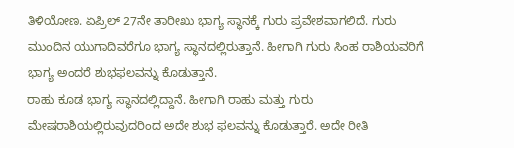ತಿಳಿಯೋಣ. ಏಪ್ರಿಲ್ 27ನೇ ತಾರೀಖು ಭಾಗ್ಯ ಸ್ಥಾನಕ್ಕೆ ಗುರು ಪ್ರವೇಶವಾಗಲಿದೆ. ಗುರು ಮುಂದಿನ ಯುಗಾದಿವರೆಗೂ ಭಾಗ್ಯ ಸ್ಥಾನದಲ್ಲಿರುತ್ತಾನೆ. ಹೀಗಾಗಿ ಗುರು ಸಿಂಹ ರಾಶಿಯವರಿಗೆ ಭಾಗ್ಯ ಅಂದರೆ ಶುಭಫಲವನ್ನು ಕೊಡುತ್ತಾನೆ.
ರಾಹು ಕೂಡ ಭಾಗ್ಯ ಸ್ಥಾನದಲ್ಲಿದ್ದಾನೆ. ಹೀಗಾಗಿ ರಾಹು ಮತ್ತು ಗುರು ಮೇಷರಾಶಿಯಲ್ಲಿರುವುದರಿಂದ ಅದೇ ಶುಭ ಫಲವನ್ನು ಕೊಡುತ್ತಾರೆ. ಅದೇ ರೀತಿ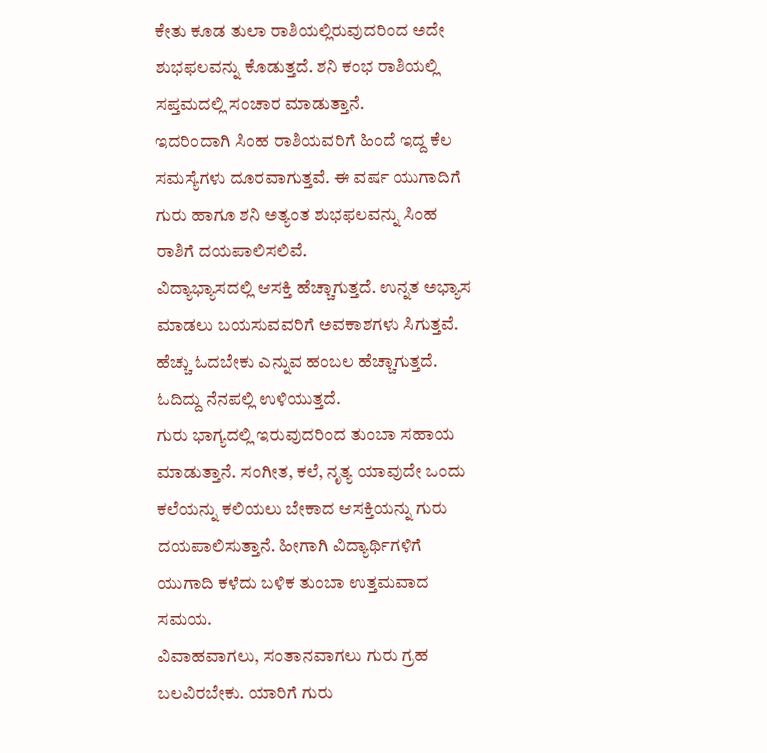ಕೇತು ಕೂಡ ತುಲಾ ರಾಶಿಯಲ್ಲಿರುವುದರಿಂದ ಅದೇ ಶುಭಫಲವನ್ನು ಕೊಡುತ್ತದೆ. ಶನಿ ಕಂಭ ರಾಶಿಯಲ್ಲಿ ಸಪ್ತಮದಲ್ಲಿ ಸಂಚಾರ ಮಾಡುತ್ತಾನೆ.
ಇದರಿಂದಾಗಿ ಸಿಂಹ ರಾಶಿಯವರಿಗೆ ಹಿಂದೆ ಇದ್ದ ಕೆಲ ಸಮಸ್ಯೆಗಳು ದೂರವಾಗುತ್ತವೆ. ಈ ವರ್ಷ ಯುಗಾದಿಗೆ ಗುರು ಹಾಗೂ ಶನಿ ಅತ್ಯಂತ ಶುಭಫಲವನ್ನು ಸಿಂಹ ರಾಶಿಗೆ ದಯಪಾಲಿಸಲಿವೆ.
ವಿದ್ಯಾಭ್ಯಾಸದಲ್ಲಿ ಆಸಕ್ತಿ ಹೆಚ್ಚಾಗುತ್ತದೆ. ಉನ್ನತ ಅಭ್ಯಾಸ ಮಾಡಲು ಬಯಸುವವರಿಗೆ ಅವಕಾಶಗಳು ಸಿಗುತ್ತವೆ. ಹೆಚ್ಚು ಓದಬೇಕು ಎನ್ನುವ ಹಂಬಲ ಹೆಚ್ಚಾಗುತ್ತದೆ. ಓದಿದ್ದು ನೆನಪಲ್ಲಿ ಉಳಿಯುತ್ತದೆ.
ಗುರು ಭಾಗ್ಯದಲ್ಲಿ ಇರುವುದರಿಂದ ತುಂಬಾ ಸಹಾಯ ಮಾಡುತ್ತಾನೆ. ಸಂಗೀತ, ಕಲೆ, ನೃತ್ಯ ಯಾವುದೇ ಒಂದು ಕಲೆಯನ್ನು ಕಲಿಯಲು ಬೇಕಾದ ಆಸಕ್ತಿಯನ್ನು ಗುರು ದಯಪಾಲಿಸುತ್ತಾನೆ. ಹೀಗಾಗಿ ವಿದ್ಯಾರ್ಥಿಗಳಿಗೆ ಯುಗಾದಿ ಕಳೆದು ಬಳಿಕ ತುಂಬಾ ಉತ್ತಮವಾದ ಸಮಯ.
ವಿವಾಹವಾಗಲು, ಸಂತಾನವಾಗಲು ಗುರು ಗ್ರಹ ಬಲವಿರಬೇಕು. ಯಾರಿಗೆ ಗುರು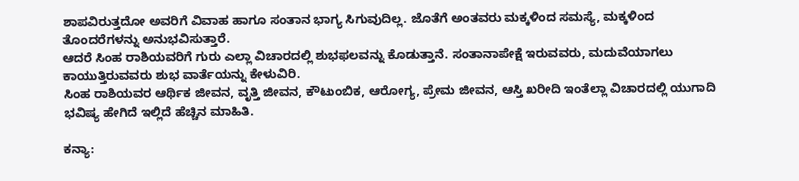ಶಾಪವಿರುತ್ತದೋ ಅವರಿಗೆ ವಿವಾಹ ಹಾಗೂ ಸಂತಾನ ಭಾಗ್ಯ ಸಿಗುವುದಿಲ್ಲ. ಜೊತೆಗೆ ಅಂತವರು ಮಕ್ಕಳಿಂದ ಸಮಸ್ಯೆ, ಮಕ್ಕಳಿಂದ ತೊಂದರೆಗಳನ್ನು ಅನುಭವಿಸುತ್ತಾರೆ.
ಆದರೆ ಸಿಂಹ ರಾಶಿಯವರಿಗೆ ಗುರು ಎಲ್ಲಾ ವಿಚಾರದಲ್ಲಿ ಶುಭಫಲವನ್ನು ಕೊಡುತ್ತಾನೆ. ಸಂತಾನಾಪೇಕ್ಷೆ ಇರುವವರು, ಮದುವೆಯಾಗಲು ಕಾಯುತ್ತಿರುವವರು ಶುಭ ವಾರ್ತೆಯನ್ನು ಕೇಳುವಿರಿ.
ಸಿಂಹ ರಾಶಿಯವರ ಆರ್ಥಿಕ ಜೀವನ, ವೃತ್ತಿ ಜೀವನ, ಕೌಟುಂಬಿಕ, ಆರೋಗ್ಯ, ಪ್ರೇಮ ಜೀವನ, ಆಸ್ತಿ ಖರೀದಿ ಇಂತೆಲ್ಲಾ ವಿಚಾರದಲ್ಲಿ ಯುಗಾದಿ ಭವಿಷ್ಯ ಹೇಗಿದೆ ಇಲ್ಲಿದೆ ಹೆಚ್ಚಿನ ಮಾಹಿತಿ.

ಕನ್ಯಾ: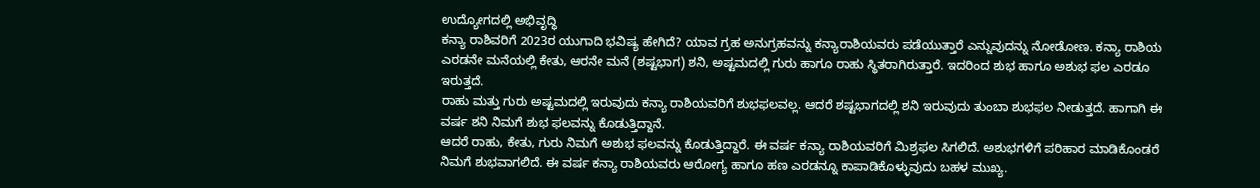ಉದ್ಯೋಗದಲ್ಲಿ ಅಭಿವೃದ್ಧಿ
ಕನ್ಯಾ ರಾಶಿವರಿಗೆ 2023ರ ಯುಗಾದಿ ಭವಿಷ್ಯ ಹೇಗಿದೆ? ಯಾವ ಗ್ರಹ ಅನುಗ್ರಹವನ್ನು ಕನ್ಯಾರಾಶಿಯವರು ಪಡೆಯುತ್ತಾರೆ ಎನ್ನುವುದನ್ನು ನೋಡೋಣ. ಕನ್ಯಾ ರಾಶಿಯ ಎರಡನೇ ಮನೆಯಲ್ಲಿ ಕೇತು, ಆರನೇ ಮನೆ (ಶಷ್ಟಭಾಗ) ಶನಿ, ಅಷ್ಟಮದಲ್ಲಿ ಗುರು ಹಾಗೂ ರಾಹು ಸ್ಥಿತರಾಗಿರುತ್ತಾರೆ. ಇದರಿಂದ ಶುಭ ಹಾಗೂ ಅಶುಭ ಫಲ ಎರಡೂ ಇರುತ್ತದೆ.
ರಾಹು ಮತ್ತು ಗುರು ಅಷ್ಟಮದಲ್ಲಿ ಇರುವುದು ಕನ್ಯಾ ರಾಶಿಯವರಿಗೆ ಶುಭಫಲವಲ್ಲ. ಆದರೆ ಶಷ್ಟಭಾಗದಲ್ಲಿ ಶನಿ ಇರುವುದು ತುಂಬಾ ಶುಭಫಲ ನೀಡುತ್ತದೆ. ಹಾಗಾಗಿ ಈ ವರ್ಷ ಶನಿ ನಿಮಗೆ ಶುಭ ಫಲವನ್ನು ಕೊಡುತ್ತಿದ್ದಾನೆ.
ಆದರೆ ರಾಹು, ಕೇತು, ಗುರು ನಿಮಗೆ ಅಶುಭ ಫಲವನ್ನು ಕೊಡುತ್ತಿದ್ದಾರೆ. ಈ ವರ್ಷ ಕನ್ಯಾ ರಾಶಿಯವರಿಗೆ ಮಿಶ್ರಫಲ ಸಿಗಲಿದೆ. ಅಶುಭಗಳಿಗೆ ಪರಿಹಾರ ಮಾಡಿಕೊಂಡರೆ ನಿಮಗೆ ಶುಭವಾಗಲಿದೆ. ಈ ವರ್ಷ ಕನ್ಯಾ ರಾಶಿಯವರು ಆರೋಗ್ಯ ಹಾಗೂ ಹಣ ಎರಡನ್ನೂ ಕಾಪಾಡಿಕೊಳ್ಳುವುದು ಬಹಳ ಮುಖ್ಯ.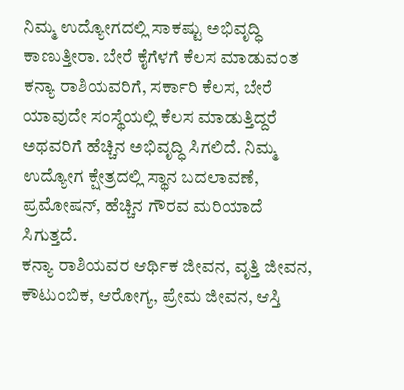ನಿಮ್ಮ ಉದ್ಯೋಗದಲ್ಲಿ ಸಾಕಷ್ಟು ಅಭಿವೃದ್ಧಿ ಕಾಣುತ್ತೀರಾ. ಬೇರೆ ಕೈಗೆಳಗೆ ಕೆಲಸ ಮಾಡುವಂತ ಕನ್ಯಾ ರಾಶಿಯವರಿಗೆ, ಸರ್ಕಾರಿ ಕೆಲಸ, ಬೇರೆ ಯಾವುದೇ ಸಂಸ್ಥೆಯಲ್ಲಿ ಕೆಲಸ ಮಾಡುತ್ತಿದ್ದರೆ ಅಥವರಿಗೆ ಹೆಚ್ಚಿನ ಅಭಿವೃದ್ಧಿ ಸಿಗಲಿದೆ. ನಿಮ್ಮ ಉದ್ಯೋಗ ಕ್ಷೇತ್ರದಲ್ಲಿ ಸ್ಥಾನ ಬದಲಾವಣೆ, ಪ್ರಮೋಷನ್, ಹೆಚ್ಚಿನ ಗೌರವ ಮರಿಯಾದೆ ಸಿಗುತ್ತದೆ.
ಕನ್ಯಾ ರಾಶಿಯವರ ಆರ್ಥಿಕ ಜೀವನ, ವೃತ್ತಿ ಜೀವನ, ಕೌಟುಂಬಿಕ, ಆರೋಗ್ಯ, ಪ್ರೇಮ ಜೀವನ, ಆಸ್ತಿ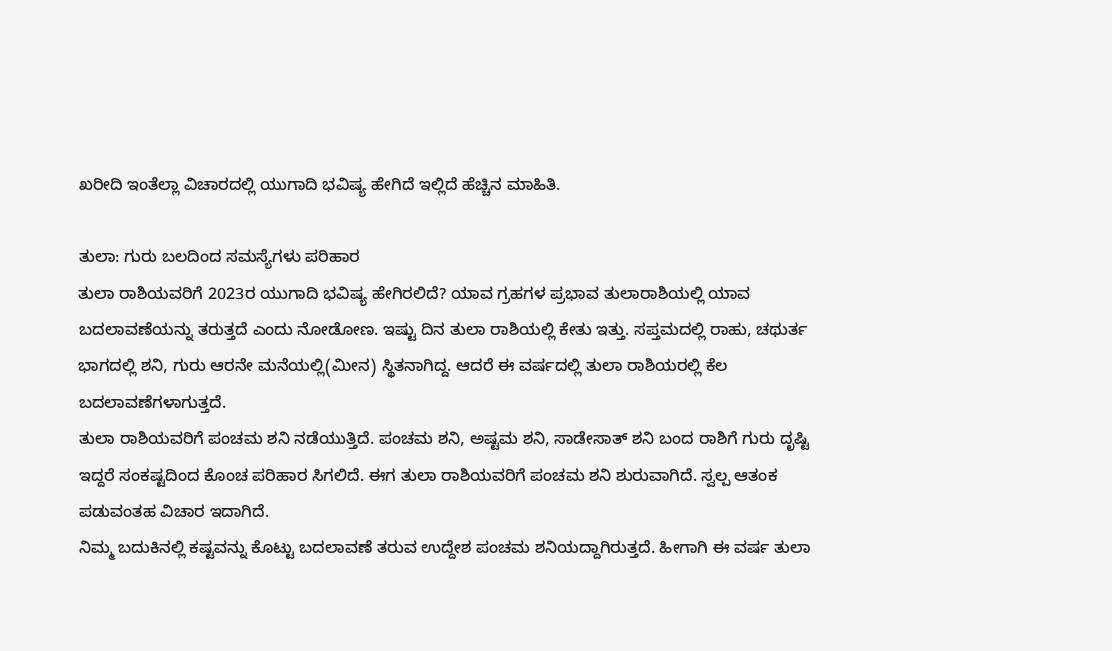ಖರೀದಿ ಇಂತೆಲ್ಲಾ ವಿಚಾರದಲ್ಲಿ ಯುಗಾದಿ ಭವಿಷ್ಯ ಹೇಗಿದೆ ಇಲ್ಲಿದೆ ಹೆಚ್ಚಿನ ಮಾಹಿತಿ.

ತುಲಾ: ಗುರು ಬಲದಿಂದ ಸಮಸ್ಯೆಗಳು ಪರಿಹಾರ
ತುಲಾ ರಾಶಿಯವರಿಗೆ 2023ರ ಯುಗಾದಿ ಭವಿಷ್ಯ ಹೇಗಿರಲಿದೆ? ಯಾವ ಗ್ರಹಗಳ ಪ್ರಭಾವ ತುಲಾರಾಶಿಯಲ್ಲಿ ಯಾವ ಬದಲಾವಣೆಯನ್ನು ತರುತ್ತದೆ ಎಂದು ನೋಡೋಣ. ಇಷ್ಟು ದಿನ ತುಲಾ ರಾಶಿಯಲ್ಲಿ ಕೇತು ಇತ್ತು. ಸಪ್ತಮದಲ್ಲಿ ರಾಹು, ಚಥುರ್ತ ಭಾಗದಲ್ಲಿ ಶನಿ, ಗುರು ಆರನೇ ಮನೆಯಲ್ಲಿ(ಮೀನ) ಸ್ಥಿತನಾಗಿದ್ದ. ಆದರೆ ಈ ವರ್ಷದಲ್ಲಿ ತುಲಾ ರಾಶಿಯರಲ್ಲಿ ಕೆಲ ಬದಲಾವಣೆಗಳಾಗುತ್ತದೆ.
ತುಲಾ ರಾಶಿಯವರಿಗೆ ಪಂಚಮ ಶನಿ ನಡೆಯುತ್ತಿದೆ. ಪಂಚಮ ಶನಿ, ಅಷ್ಟಮ ಶನಿ, ಸಾಡೇಸಾತ್ ಶನಿ ಬಂದ ರಾಶಿಗೆ ಗುರು ದೃಷ್ಟಿ ಇದ್ದರೆ ಸಂಕಷ್ಟದಿಂದ ಕೊಂಚ ಪರಿಹಾರ ಸಿಗಲಿದೆ. ಈಗ ತುಲಾ ರಾಶಿಯವರಿಗೆ ಪಂಚಮ ಶನಿ ಶುರುವಾಗಿದೆ. ಸ್ವಲ್ಪ ಆತಂಕ ಪಡುವಂತಹ ವಿಚಾರ ಇದಾಗಿದೆ.
ನಿಮ್ಮ ಬದುಕಿನಲ್ಲಿ ಕಷ್ಟವನ್ನು ಕೊಟ್ಟು ಬದಲಾವಣೆ ತರುವ ಉದ್ದೇಶ ಪಂಚಮ ಶನಿಯದ್ದಾಗಿರುತ್ತದೆ. ಹೀಗಾಗಿ ಈ ವರ್ಷ ತುಲಾ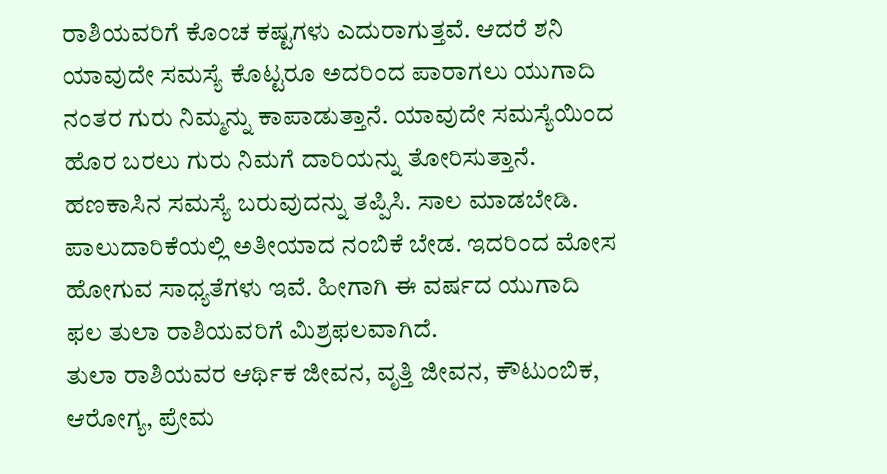ರಾಶಿಯವರಿಗೆ ಕೊಂಚ ಕಷ್ಟಗಳು ಎದುರಾಗುತ್ತವೆ. ಆದರೆ ಶನಿ ಯಾವುದೇ ಸಮಸ್ಯೆ ಕೊಟ್ಟರೂ ಅದರಿಂದ ಪಾರಾಗಲು ಯುಗಾದಿ ನಂತರ ಗುರು ನಿಮ್ಮನ್ನು ಕಾಪಾಡುತ್ತಾನೆ. ಯಾವುದೇ ಸಮಸ್ಯೆಯಿಂದ ಹೊರ ಬರಲು ಗುರು ನಿಮಗೆ ದಾರಿಯನ್ನು ತೋರಿಸುತ್ತಾನೆ.
ಹಣಕಾಸಿನ ಸಮಸ್ಯೆ ಬರುವುದನ್ನು ತಪ್ಪಿಸಿ. ಸಾಲ ಮಾಡಬೇಡಿ. ಪಾಲುದಾರಿಕೆಯಲ್ಲಿ ಅತೀಯಾದ ನಂಬಿಕೆ ಬೇಡ. ಇದರಿಂದ ಮೋಸ ಹೋಗುವ ಸಾಧ್ಯತೆಗಳು ಇವೆ. ಹೀಗಾಗಿ ಈ ವರ್ಷದ ಯುಗಾದಿ ಫಲ ತುಲಾ ರಾಶಿಯವರಿಗೆ ಮಿಶ್ರಫಲವಾಗಿದೆ.
ತುಲಾ ರಾಶಿಯವರ ಆರ್ಥಿಕ ಜೀವನ, ವೃತ್ತಿ ಜೀವನ, ಕೌಟುಂಬಿಕ, ಆರೋಗ್ಯ, ಪ್ರೇಮ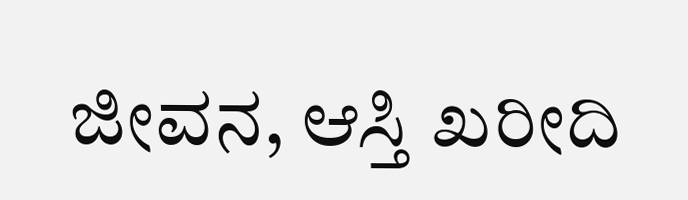ಜೀವನ, ಆಸ್ತಿ ಖರೀದಿ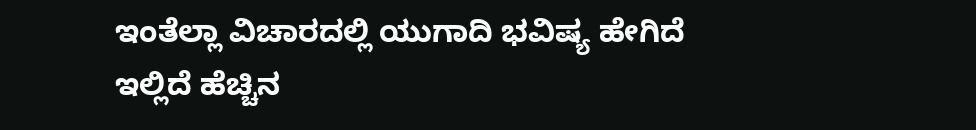ಇಂತೆಲ್ಲಾ ವಿಚಾರದಲ್ಲಿ ಯುಗಾದಿ ಭವಿಷ್ಯ ಹೇಗಿದೆ ಇಲ್ಲಿದೆ ಹೆಚ್ಚಿನ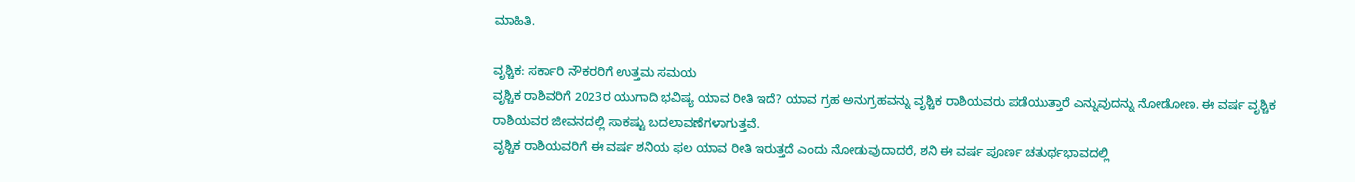ಮಾಹಿತಿ.

ವೃಶ್ಚಿಕ: ಸರ್ಕಾರಿ ನೌಕರರಿಗೆ ಉತ್ತಮ ಸಮಯ
ವೃಶ್ಚಿಕ ರಾಶಿವರಿಗೆ 2023ರ ಯುಗಾದಿ ಭವಿಷ್ಯ ಯಾವ ರೀತಿ ಇದೆ? ಯಾವ ಗ್ರಹ ಅನುಗ್ರಹವನ್ನು ವೃಶ್ಚಿಕ ರಾಶಿಯವರು ಪಡೆಯುತ್ತಾರೆ ಎನ್ನುವುದನ್ನು ನೋಡೋಣ. ಈ ವರ್ಷ ವೃಶ್ಚಿಕ ರಾಶಿಯವರ ಜೀವನದಲ್ಲಿ ಸಾಕಷ್ಟು ಬದಲಾವಣೆಗಳಾಗುತ್ತವೆ.
ವೃಶ್ಚಿಕ ರಾಶಿಯವರಿಗೆ ಈ ವರ್ಷ ಶನಿಯ ಫಲ ಯಾವ ರೀತಿ ಇರುತ್ತದೆ ಎಂದು ನೋಡುವುದಾದರೆ, ಶನಿ ಈ ವರ್ಷ ಪೂರ್ಣ ಚತುರ್ಥಭಾವದಲ್ಲಿ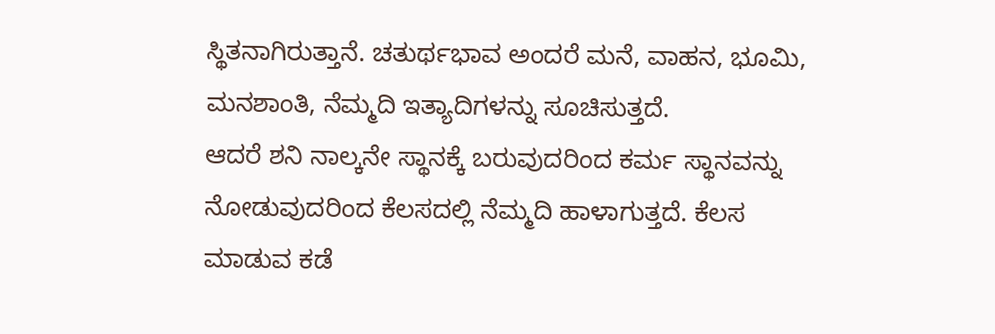ಸ್ಥಿತನಾಗಿರುತ್ತಾನೆ. ಚತುರ್ಥಭಾವ ಅಂದರೆ ಮನೆ, ವಾಹನ, ಭೂಮಿ, ಮನಶಾಂತಿ, ನೆಮ್ಮದಿ ಇತ್ಯಾದಿಗಳನ್ನು ಸೂಚಿಸುತ್ತದೆ.
ಆದರೆ ಶನಿ ನಾಲ್ಕನೇ ಸ್ಥಾನಕ್ಕೆ ಬರುವುದರಿಂದ ಕರ್ಮ ಸ್ಥಾನವನ್ನು ನೋಡುವುದರಿಂದ ಕೆಲಸದಲ್ಲಿ ನೆಮ್ಮದಿ ಹಾಳಾಗುತ್ತದೆ. ಕೆಲಸ ಮಾಡುವ ಕಡೆ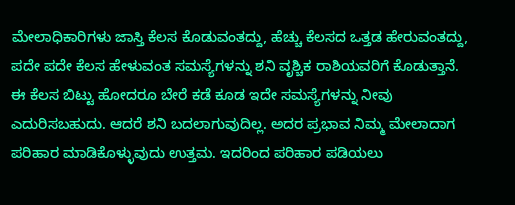ಮೇಲಾಧಿಕಾರಿಗಳು ಜಾಸ್ತಿ ಕೆಲಸ ಕೊಡುವಂತದ್ದು, ಹೆಚ್ಚು ಕೆಲಸದ ಒತ್ತಡ ಹೇರುವಂತದ್ದು, ಪದೇ ಪದೇ ಕೆಲಸ ಹೇಳುವಂತ ಸಮಸ್ಯೆಗಳನ್ನು ಶನಿ ವೃಶ್ಚಿಕ ರಾಶಿಯವರಿಗೆ ಕೊಡುತ್ತಾನೆ.
ಈ ಕೆಲಸ ಬಿಟ್ಟು ಹೋದರೂ ಬೇರೆ ಕಡೆ ಕೂಡ ಇದೇ ಸಮಸ್ಯೆಗಳನ್ನು ನೀವು ಎದುರಿಸಬಹುದು. ಆದರೆ ಶನಿ ಬದಲಾಗುವುದಿಲ್ಲ. ಅದರ ಪ್ರಭಾವ ನಿಮ್ಮ ಮೇಲಾದಾಗ ಪರಿಹಾರ ಮಾಡಿಕೊಳ್ಳುವುದು ಉತ್ತಮ. ಇದರಿಂದ ಪರಿಹಾರ ಪಡಿಯಲು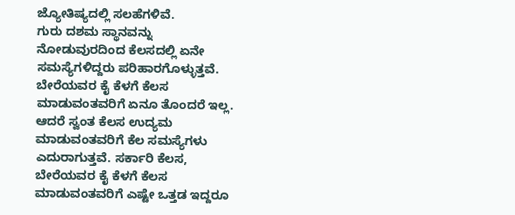ಜ್ಯೋತಿಷ್ಯದಲ್ಲಿ ಸಲಹೆಗಳಿವೆ.
ಗುರು ದಶಮ ಸ್ಥಾನವನ್ನು ನೋಡುವುರದಿಂದ ಕೆಲಸದಲ್ಲಿ ಏನೇ ಸಮಸ್ಯೆಗಳಿದ್ದರು ಪರಿಹಾರಗೊಳ್ಳುತ್ತವೆ. ಬೇರೆಯವರ ಕೈ ಕೆಳಗೆ ಕೆಲಸ ಮಾಡುವಂತವರಿಗೆ ಏನೂ ತೊಂದರೆ ಇಲ್ಲ. ಆದರೆ ಸ್ವಂತ ಕೆಲಸ ಉದ್ಯಮ ಮಾಡುವಂತವರಿಗೆ ಕೆಲ ಸಮಸ್ಯೆಗಳು ಎದುರಾಗುತ್ತವೆ. ಸರ್ಕಾರಿ ಕೆಲಸ, ಬೇರೆಯವರ ಕೈ ಕೆಳಗೆ ಕೆಲಸ ಮಾಡುವಂತವರಿಗೆ ಎಷ್ಟೇ ಒತ್ತಡ ಇದ್ದರೂ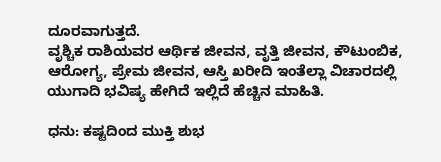ದೂರವಾಗುತ್ತದೆ.
ವೃಶ್ಚಿಕ ರಾಶಿಯವರ ಆರ್ಥಿಕ ಜೀವನ, ವೃತ್ತಿ ಜೀವನ, ಕೌಟುಂಬಿಕ, ಆರೋಗ್ಯ, ಪ್ರೇಮ ಜೀವನ, ಆಸ್ತಿ ಖರೀದಿ ಇಂತೆಲ್ಲಾ ವಿಚಾರದಲ್ಲಿ ಯುಗಾದಿ ಭವಿಷ್ಯ ಹೇಗಿದೆ ಇಲ್ಲಿದೆ ಹೆಚ್ಚಿನ ಮಾಹಿತಿ.

ಧನು: ಕಷ್ಟದಿಂದ ಮುಕ್ತಿ ಶುಭ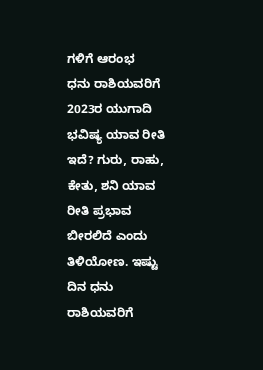ಗಳಿಗೆ ಆರಂಭ
ಧನು ರಾಶಿಯವರಿಗೆ 2023ರ ಯುಗಾದಿ ಭವಿಷ್ಯ ಯಾವ ರೀತಿ ಇದೆ? ಗುರು, ರಾಹು, ಕೇತು, ಶನಿ ಯಾವ ರೀತಿ ಪ್ರಭಾವ ಬೀರಲಿದೆ ಎಂದು ತಿಳಿಯೋಣ. ಇಷ್ಟು ದಿನ ಧನು ರಾಶಿಯವರಿಗೆ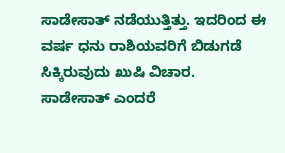ಸಾಡೇಸಾತ್ ನಡೆಯುತ್ತಿತ್ತು. ಇದರಿಂದ ಈ ವರ್ಷ ಧನು ರಾಶಿಯವರಿಗೆ ಬಿಡುಗಡೆ ಸಿಕ್ಕಿರುವುದು ಖುಷಿ ವಿಚಾರ.
ಸಾಡೇಸಾತ್ ಎಂದರೆ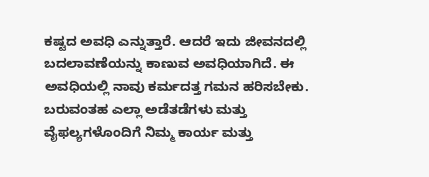ಕಷ್ಟದ ಅವಧಿ ಎನ್ನುತ್ತಾರೆ. ಆದರೆ ಇದು ಜೀವನದಲ್ಲಿ ಬದಲಾವಣೆಯನ್ನು ಕಾಣುವ ಅವಧಿಯಾಗಿದೆ. ಈ ಅವಧಿಯಲ್ಲಿ ನಾವು ಕರ್ಮದತ್ತ ಗಮನ ಹರಿಸಬೇಕು. ಬರುವಂತಹ ಎಲ್ಲಾ ಅಡೆತಡೆಗಳು ಮತ್ತು ವೈಫಲ್ಯಗಳೊಂದಿಗೆ ನಿಮ್ಮ ಕಾರ್ಯ ಮತ್ತು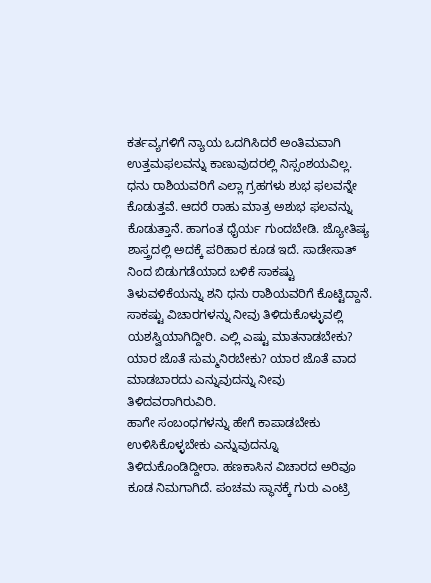ಕರ್ತವ್ಯಗಳಿಗೆ ನ್ಯಾಯ ಒದಗಿಸಿದರೆ ಅಂತಿಮವಾಗಿ ಉತ್ತಮಫಲವನ್ನು ಕಾಣುವುದರಲ್ಲಿ ನಿಸ್ಸಂಶಯವಿಲ್ಲ.
ಧನು ರಾಶಿಯವರಿಗೆ ಎಲ್ಲಾ ಗ್ರಹಗಳು ಶುಭ ಫಲವನ್ನೇ ಕೊಡುತ್ತವೆ. ಆದರೆ ರಾಹು ಮಾತ್ರ ಅಶುಭ ಫಲವನ್ನು ಕೊಡುತ್ತಾನೆ. ಹಾಗಂತ ಧೈರ್ಯ ಗುಂದಬೇಡಿ. ಜ್ಯೋತಿಷ್ಯ ಶಾಸ್ತ್ರದಲ್ಲಿ ಅದಕ್ಕೆ ಪರಿಹಾರ ಕೂಡ ಇದೆ. ಸಾಡೇಸಾತ್ ನಿಂದ ಬಿಡುಗಡೆಯಾದ ಬಳಿಕೆ ಸಾಕಷ್ಟು ತಿಳುವಳಿಕೆಯನ್ನು ಶನಿ ಧನು ರಾಶಿಯವರಿಗೆ ಕೊಟ್ಟಿದ್ದಾನೆ.
ಸಾಕಷ್ಟು ವಿಚಾರಗಳನ್ನು ನೀವು ತಿಳಿದುಕೊಳ್ಳುವಲ್ಲಿ ಯಶಸ್ವಿಯಾಗಿದ್ದೀರಿ. ಎಲ್ಲಿ ಎಷ್ಟು ಮಾತನಾಡಬೇಕು? ಯಾರ ಜೊತೆ ಸುಮ್ಮನಿರಬೇಕು? ಯಾರ ಜೊತೆ ವಾದ ಮಾಡಬಾರದು ಎನ್ನುವುದನ್ನು ನೀವು ತಿಳಿದವರಾಗಿರುವಿರಿ.
ಹಾಗೇ ಸಂಬಂಧಗಳನ್ನು ಹೇಗೆ ಕಾಪಾಡಬೇಕು ಉಳಿಸಿಕೊಳ್ಳಬೇಕು ಎನ್ನುವುದನ್ನೂ ತಿಳಿದುಕೊಂಡಿದ್ದೀರಾ. ಹಣಕಾಸಿನ ವಿಚಾರದ ಅರಿವೂ ಕೂಡ ನಿಮಗಾಗಿದೆ. ಪಂಚಮ ಸ್ಥಾನಕ್ಕೆ ಗುರು ಎಂಟ್ರಿ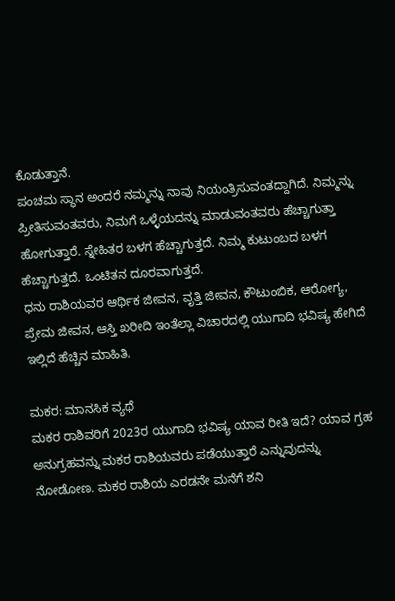ಕೊಡುತ್ತಾನೆ.
ಪಂಚಮ ಸ್ಥಾನ ಅಂದರೆ ನಮ್ಮನ್ನು ನಾವು ನಿಯಂತ್ರಿಸುವಂತದ್ದಾಗಿದೆ. ನಿಮ್ಮನ್ನು ಪ್ರೀತಿಸುವಂತವರು, ನಿಮಗೆ ಒಳ್ಳೆಯದನ್ನು ಮಾಡುವಂತವರು ಹೆಚ್ಚಾಗುತ್ತಾ ಹೋಗುತ್ತಾರೆ. ಸ್ನೇಹಿತರ ಬಳಗ ಹೆಚ್ಚಾಗುತ್ತದೆ. ನಿಮ್ಮ ಕುಟುಂಬದ ಬಳಗ ಹೆಚ್ಚಾಗುತ್ತದೆ. ಒಂಟಿತನ ದೂರವಾಗುತ್ತದೆ.
ಧನು ರಾಶಿಯವರ ಆರ್ಥಿಕ ಜೀವನ, ವೃತ್ತಿ ಜೀವನ, ಕೌಟುಂಬಿಕ, ಆರೋಗ್ಯ, ಪ್ರೇಮ ಜೀವನ, ಆಸ್ತಿ ಖರೀದಿ ಇಂತೆಲ್ಲಾ ವಿಚಾರದಲ್ಲಿ ಯುಗಾದಿ ಭವಿಷ್ಯ ಹೇಗಿದೆ ಇಲ್ಲಿದೆ ಹೆಚ್ಚಿನ ಮಾಹಿತಿ.

ಮಕರ: ಮಾನಸಿಕ ವ್ಯಥೆ
ಮಕರ ರಾಶಿವರಿಗೆ 2023ರ ಯುಗಾದಿ ಭವಿಷ್ಯ ಯಾವ ರೀತಿ ಇದೆ? ಯಾವ ಗ್ರಹ ಅನುಗ್ರಹವನ್ನು ಮಕರ ರಾಶಿಯವರು ಪಡೆಯುತ್ತಾರೆ ಎನ್ನುವುದನ್ನು ನೋಡೋಣ. ಮಕರ ರಾಶಿಯ ಎರಡನೇ ಮನೆಗೆ ಶನಿ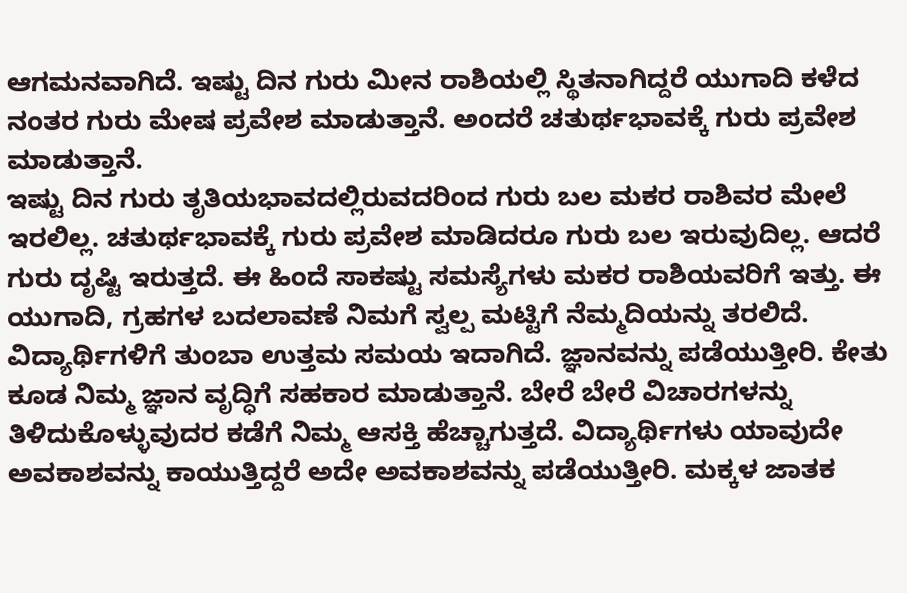ಆಗಮನವಾಗಿದೆ. ಇಷ್ಟು ದಿನ ಗುರು ಮೀನ ರಾಶಿಯಲ್ಲಿ ಸ್ಥಿತನಾಗಿದ್ದರೆ ಯುಗಾದಿ ಕಳೆದ ನಂತರ ಗುರು ಮೇಷ ಪ್ರವೇಶ ಮಾಡುತ್ತಾನೆ. ಅಂದರೆ ಚತುರ್ಥಭಾವಕ್ಕೆ ಗುರು ಪ್ರವೇಶ ಮಾಡುತ್ತಾನೆ.
ಇಷ್ಟು ದಿನ ಗುರು ತೃತಿಯಭಾವದಲ್ಲಿರುವದರಿಂದ ಗುರು ಬಲ ಮಕರ ರಾಶಿವರ ಮೇಲೆ ಇರಲಿಲ್ಲ. ಚತುರ್ಥಭಾವಕ್ಕೆ ಗುರು ಪ್ರವೇಶ ಮಾಡಿದರೂ ಗುರು ಬಲ ಇರುವುದಿಲ್ಲ. ಆದರೆ ಗುರು ದೃಷ್ಟಿ ಇರುತ್ತದೆ. ಈ ಹಿಂದೆ ಸಾಕಷ್ಟು ಸಮಸ್ಯೆಗಳು ಮಕರ ರಾಶಿಯವರಿಗೆ ಇತ್ತು. ಈ ಯುಗಾದಿ, ಗ್ರಹಗಳ ಬದಲಾವಣೆ ನಿಮಗೆ ಸ್ವಲ್ಪ ಮಟ್ಟಿಗೆ ನೆಮ್ಮದಿಯನ್ನು ತರಲಿದೆ.
ವಿದ್ಯಾರ್ಥಿಗಳಿಗೆ ತುಂಬಾ ಉತ್ತಮ ಸಮಯ ಇದಾಗಿದೆ. ಜ್ಞಾನವನ್ನು ಪಡೆಯುತ್ತೀರಿ. ಕೇತು ಕೂಡ ನಿಮ್ಮ ಜ್ಞಾನ ವೃದ್ಧಿಗೆ ಸಹಕಾರ ಮಾಡುತ್ತಾನೆ. ಬೇರೆ ಬೇರೆ ವಿಚಾರಗಳನ್ನು ತಿಳಿದುಕೊಳ್ಳುವುದರ ಕಡೆಗೆ ನಿಮ್ಮ ಆಸಕ್ತಿ ಹೆಚ್ಚಾಗುತ್ತದೆ. ವಿದ್ಯಾರ್ಥಿಗಳು ಯಾವುದೇ ಅವಕಾಶವನ್ನು ಕಾಯುತ್ತಿದ್ದರೆ ಅದೇ ಅವಕಾಶವನ್ನು ಪಡೆಯುತ್ತೀರಿ. ಮಕ್ಕಳ ಜಾತಕ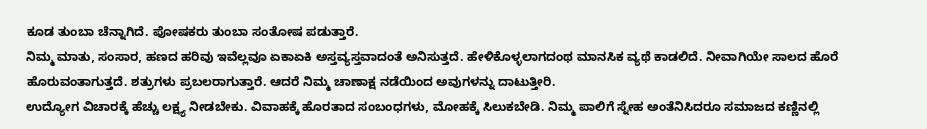ಕೂಡ ತುಂಬಾ ಚೆನ್ನಾಗಿದೆ. ಪೋಷಕರು ತುಂಬಾ ಸಂತೋಷ ಪಡುತ್ತಾರೆ.
ನಿಮ್ಮ ಮಾತು, ಸಂಸಾರ, ಹಣದ ಹರಿವು ಇವೆಲ್ಲವೂ ಏಕಾಏಕಿ ಅಸ್ತವ್ಯಸ್ತವಾದಂತೆ ಅನಿಸುತ್ತದೆ. ಹೇಳಿಕೊಳ್ಳಲಾಗದಂಥ ಮಾನಸಿಕ ವ್ಯಥೆ ಕಾಡಲಿದೆ. ನೀವಾಗಿಯೇ ಸಾಲದ ಹೊರೆ ಹೊರುವಂತಾಗುತ್ತದೆ. ಶತ್ರುಗಳು ಪ್ರಬಲರಾಗುತ್ತಾರೆ. ಆದರೆ ನಿಮ್ಮ ಚಾಣಾಕ್ಷ ನಡೆಯಿಂದ ಅವುಗಳನ್ನು ದಾಟುತ್ತೀರಿ.
ಉದ್ಯೋಗ ವಿಚಾರಕ್ಕೆ ಹೆಚ್ಚು ಲಕ್ಷ್ಯ ನೀಡಬೇಕು. ವಿವಾಹಕ್ಕೆ ಹೊರತಾದ ಸಂಬಂಧಗಳು, ಮೋಹಕ್ಕೆ ಸಿಲುಕಬೇಡಿ. ನಿಮ್ಮ ಪಾಲಿಗೆ ಸ್ನೇಹ ಅಂತೆನಿಸಿದರೂ ಸಮಾಜದ ಕಣ್ಣಿನಲ್ಲಿ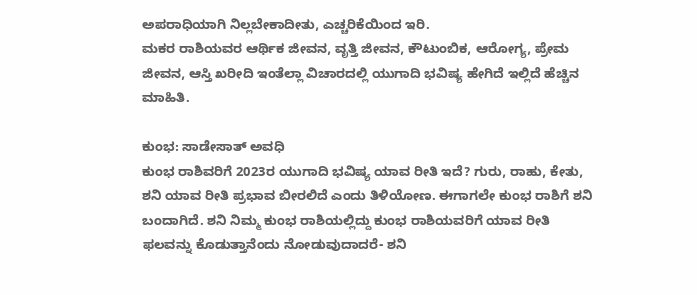ಅಪರಾಧಿಯಾಗಿ ನಿಲ್ಲಬೇಕಾದೀತು, ಎಚ್ಚರಿಕೆಯಿಂದ ಇರಿ.
ಮಕರ ರಾಶಿಯವರ ಆರ್ಥಿಕ ಜೀವನ, ವೃತ್ತಿ ಜೀವನ, ಕೌಟುಂಬಿಕ, ಆರೋಗ್ಯ, ಪ್ರೇಮ ಜೀವನ, ಆಸ್ತಿ ಖರೀದಿ ಇಂತೆಲ್ಲಾ ವಿಚಾರದಲ್ಲಿ ಯುಗಾದಿ ಭವಿಷ್ಯ ಹೇಗಿದೆ ಇಲ್ಲಿದೆ ಹೆಚ್ಚಿನ ಮಾಹಿತಿ.

ಕುಂಭ: ಸಾಡೇಸಾತ್ ಅವಧಿ
ಕುಂಭ ರಾಶಿವರಿಗೆ 2023ರ ಯುಗಾದಿ ಭವಿಷ್ಯ ಯಾವ ರೀತಿ ಇದೆ? ಗುರು, ರಾಹು, ಕೇತು, ಶನಿ ಯಾವ ರೀತಿ ಪ್ರಭಾವ ಬೀರಲಿದೆ ಎಂದು ತಿಳಿಯೋಣ. ಈಗಾಗಲೇ ಕುಂಭ ರಾಶಿಗೆ ಶನಿ ಬಂದಾಗಿದೆ. ಶನಿ ನಿಮ್ಮ ಕುಂಭ ರಾಶಿಯಲ್ಲಿದ್ದು ಕುಂಭ ರಾಶಿಯವರಿಗೆ ಯಾವ ರೀತಿ ಫಲವನ್ನು ಕೊಡುತ್ತಾನೆಂದು ನೋಡುವುದಾದರೆ- ಶನಿ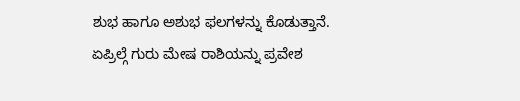ಶುಭ ಹಾಗೂ ಅಶುಭ ಫಲಗಳನ್ನು ಕೊಡುತ್ತಾನೆ.
ಏಪ್ರಿಲ್ಗೆ ಗುರು ಮೇಷ ರಾಶಿಯನ್ನು ಪ್ರವೇಶ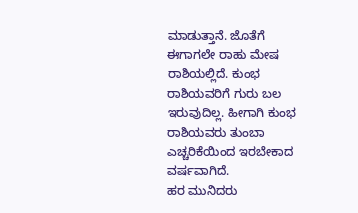ಮಾಡುತ್ತಾನೆ. ಜೊತೆಗೆ ಈಗಾಗಲೇ ರಾಹು ಮೇಷ ರಾಶಿಯಲ್ಲಿದೆ. ಕುಂಭ ರಾಶಿಯವರಿಗೆ ಗುರು ಬಲ ಇರುವುದಿಲ್ಲ. ಹೀಗಾಗಿ ಕುಂಭ ರಾಶಿಯವರು ತುಂಬಾ ಎಚ್ಚರಿಕೆಯಿಂದ ಇರಬೇಕಾದ ವರ್ಷವಾಗಿದೆ.
ಹರ ಮುನಿದರು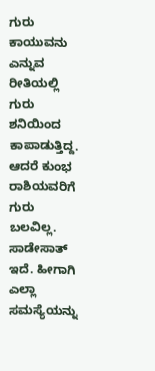ಗುರು ಕಾಯುವನು ಎನ್ನುವ ರೀತಿಯಲ್ಲಿ ಗುರು ಶನಿಯಿಂದ ಕಾಪಾಡುತ್ತಿದ್ದ. ಆದರೆ ಕುಂಭ ರಾಶಿಯವರಿಗೆ ಗುರು ಬಲವಿಲ್ಲ. ಸಾಡೇಸಾತ್ ಇದೆ. ಹೀಗಾಗಿ ಎಲ್ಲಾ ಸಮಸ್ಯೆಯನ್ನು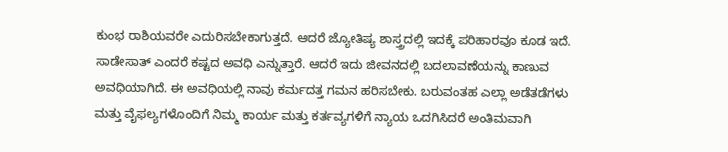ಕುಂಭ ರಾಶಿಯವರೇ ಎದುರಿಸಬೇಕಾಗುತ್ತದೆ. ಆದರೆ ಜ್ಯೋತಿಷ್ಯ ಶಾಸ್ತ್ರದಲ್ಲಿ ಇದಕ್ಕೆ ಪರಿಹಾರವೂ ಕೂಡ ಇದೆ.
ಸಾಡೇಸಾತ್ ಎಂದರೆ ಕಷ್ಟದ ಅವಧಿ ಎನ್ನುತ್ತಾರೆ. ಆದರೆ ಇದು ಜೀವನದಲ್ಲಿ ಬದಲಾವಣೆಯನ್ನು ಕಾಣುವ ಅವಧಿಯಾಗಿದೆ. ಈ ಅವಧಿಯಲ್ಲಿ ನಾವು ಕರ್ಮದತ್ತ ಗಮನ ಹರಿಸಬೇಕು. ಬರುವಂತಹ ಎಲ್ಲಾ ಅಡೆತಡೆಗಳು ಮತ್ತು ವೈಫಲ್ಯಗಳೊಂದಿಗೆ ನಿಮ್ಮ ಕಾರ್ಯ ಮತ್ತು ಕರ್ತವ್ಯಗಳಿಗೆ ನ್ಯಾಯ ಒದಗಿಸಿದರೆ ಅಂತಿಮವಾಗಿ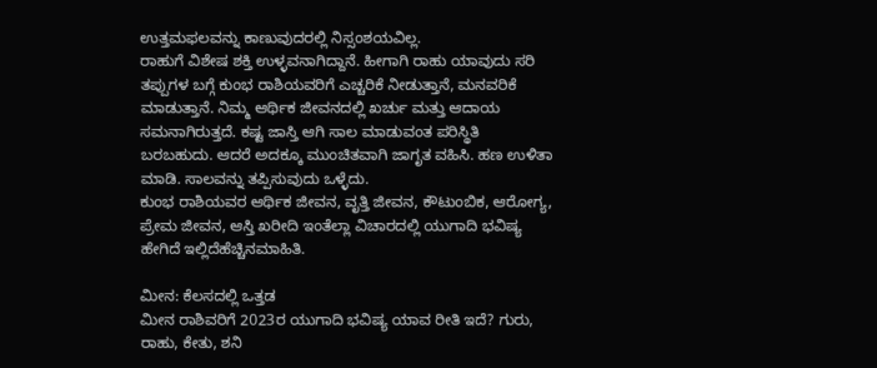ಉತ್ತಮಫಲವನ್ನು ಕಾಣುವುದರಲ್ಲಿ ನಿಸ್ಸಂಶಯವಿಲ್ಲ.
ರಾಹುಗೆ ವಿಶೇಷ ಶಕ್ತಿ ಉಳ್ಳವನಾಗಿದ್ದಾನೆ. ಹೀಗಾಗಿ ರಾಹು ಯಾವುದು ಸರಿ ತಪ್ಪುಗಳ ಬಗ್ಗೆ ಕುಂಭ ರಾಶಿಯವರಿಗೆ ಎಚ್ಚರಿಕೆ ನೀಡುತ್ತಾನೆ, ಮನವರಿಕೆ ಮಾಡುತ್ತಾನೆ. ನಿಮ್ಮ ಆರ್ಥಿಕ ಜೀವನದಲ್ಲಿ ಖರ್ಚು ಮತ್ತು ಆದಾಯ ಸಮನಾಗಿರುತ್ತದೆ. ಕಷ್ಟ ಜಾಸ್ತಿ ಆಗಿ ಸಾಲ ಮಾಡುವಂತ ಪರಿಸ್ಥಿತಿ ಬರಬಹುದು. ಆದರೆ ಅದಕ್ಕೂ ಮುಂಚಿತವಾಗಿ ಜಾಗೃತ ವಹಿಸಿ. ಹಣ ಉಳಿತಾ ಮಾಡಿ. ಸಾಲವನ್ನು ತಪ್ಪಿಸುವುದು ಒಳ್ಳೆದು.
ಕುಂಭ ರಾಶಿಯವರ ಆರ್ಥಿಕ ಜೀವನ, ವೃತ್ತಿ ಜೀವನ, ಕೌಟುಂಬಿಕ, ಆರೋಗ್ಯ, ಪ್ರೇಮ ಜೀವನ, ಆಸ್ತಿ ಖರೀದಿ ಇಂತೆಲ್ಲಾ ವಿಚಾರದಲ್ಲಿ ಯುಗಾದಿ ಭವಿಷ್ಯ ಹೇಗಿದೆ ಇಲ್ಲಿದೆಹೆಚ್ಚಿನಮಾಹಿತಿ.

ಮೀನ: ಕೆಲಸದಲ್ಲಿ ಒತ್ತಡ
ಮೀನ ರಾಶಿವರಿಗೆ 2023ರ ಯುಗಾದಿ ಭವಿಷ್ಯ ಯಾವ ರೀತಿ ಇದೆ? ಗುರು, ರಾಹು, ಕೇತು, ಶನಿ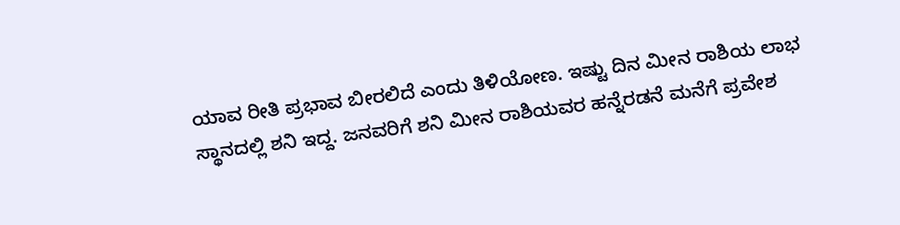ಯಾವ ರೀತಿ ಪ್ರಭಾವ ಬೀರಲಿದೆ ಎಂದು ತಿಳಿಯೋಣ. ಇಷ್ಟು ದಿನ ಮೀನ ರಾಶಿಯ ಲಾಭ ಸ್ಥಾನದಲ್ಲಿ ಶನಿ ಇದ್ದ. ಜನವರಿಗೆ ಶನಿ ಮೀನ ರಾಶಿಯವರ ಹನ್ನೆರಡನೆ ಮನೆಗೆ ಪ್ರವೇಶ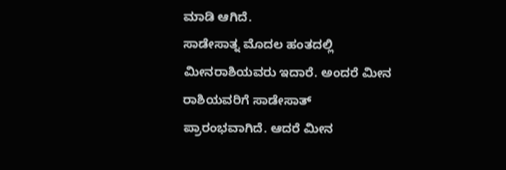ಮಾಡಿ ಆಗಿದೆ.
ಸಾಡೇಸಾತ್ನ ಮೊದಲ ಹಂತದಲ್ಲಿ ಮೀನರಾಶಿಯವರು ಇದಾರೆ. ಅಂದರೆ ಮೀನ ರಾಶಿಯವರಿಗೆ ಸಾಡೇಸಾತ್ ಪ್ರಾರಂಭವಾಗಿದೆ. ಆದರೆ ಮೀನ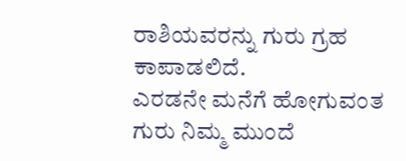ರಾಶಿಯವರನ್ನು ಗುರು ಗ್ರಹ ಕಾಪಾಡಲಿದೆ.
ಎರಡನೇ ಮನೆಗೆ ಹೋಗುವಂತ ಗುರು ನಿಮ್ಮ ಮುಂದೆ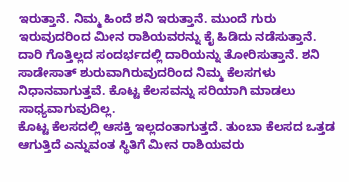ಇರುತ್ತಾನೆ. ನಿಮ್ಮ ಹಿಂದೆ ಶನಿ ಇರುತ್ತಾನೆ. ಮುಂದೆ ಗುರು ಇರುವುದರಿಂದ ಮೀನ ರಾಶಿಯವರನ್ನು ಕೈ ಹಿಡಿದು ನಡೆಸುತ್ತಾನೆ.
ದಾರಿ ಗೊತ್ತಿಲ್ಲದ ಸಂದರ್ಭದಲ್ಲಿ ದಾರಿಯನ್ನು ತೋರಿಸುತ್ತಾನೆ. ಶನಿ ಸಾಡೇಸಾತ್ ಶುರುವಾಗಿರುವುದರಿಂದ ನಿಮ್ಮ ಕೆಲಸಗಳು ನಿಧಾನವಾಗುತ್ತವೆ. ಕೊಟ್ಟ ಕೆಲಸವನ್ನು ಸರಿಯಾಗಿ ಮಾಡಲು ಸಾಧ್ಯವಾಗುವುದಿಲ್ಲ.
ಕೊಟ್ಟ ಕೆಲಸದಲ್ಲಿ ಆಸಕ್ತಿ ಇಲ್ಲದಂತಾಗುತ್ತದೆ. ತುಂಬಾ ಕೆಲಸದ ಒತ್ತಡ ಆಗುತ್ತಿದೆ ಎನ್ನುವಂತ ಸ್ಥಿತಿಗೆ ಮೀನ ರಾಶಿಯವರು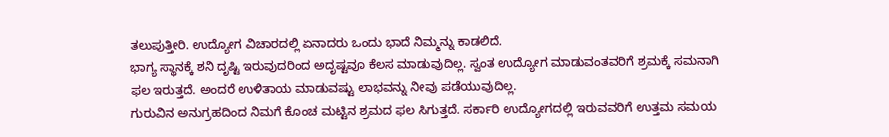ತಲುಪುತ್ತೀರಿ. ಉದ್ಯೋಗ ವಿಚಾರದಲ್ಲಿ ಏನಾದರು ಒಂದು ಭಾದೆ ನಿಮ್ಮನ್ನು ಕಾಡಲಿದೆ.
ಭಾಗ್ಯ ಸ್ಥಾನಕ್ಕೆ ಶನಿ ದೃಷ್ಟಿ ಇರುವುದರಿಂದ ಅದೃಷ್ಟವೂ ಕೆಲಸ ಮಾಡುವುದಿಲ್ಲ. ಸ್ವಂತ ಉದ್ಯೋಗ ಮಾಡುವಂತವರಿಗೆ ಶ್ರಮಕ್ಕೆ ಸಮನಾಗಿ ಫಲ ಇರುತ್ತದೆ. ಅಂದರೆ ಉಳಿತಾಯ ಮಾಡುವಷ್ಟು ಲಾಭವನ್ನು ನೀವು ಪಡೆಯುವುದಿಲ್ಲ.
ಗುರುವಿನ ಅನುಗ್ರಹದಿಂದ ನಿಮಗೆ ಕೊಂಚ ಮಟ್ಟಿನ ಶ್ರಮದ ಫಲ ಸಿಗುತ್ತದೆ. ಸರ್ಕಾರಿ ಉದ್ಯೋಗದಲ್ಲಿ ಇರುವವರಿಗೆ ಉತ್ತಮ ಸಮಯ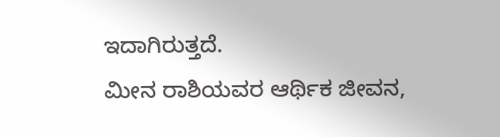ಇದಾಗಿರುತ್ತದೆ.
ಮೀನ ರಾಶಿಯವರ ಆರ್ಥಿಕ ಜೀವನ,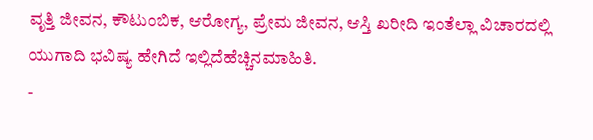ವೃತ್ತಿ ಜೀವನ, ಕೌಟುಂಬಿಕ, ಆರೋಗ್ಯ, ಪ್ರೇಮ ಜೀವನ, ಆಸ್ತಿ ಖರೀದಿ ಇಂತೆಲ್ಲಾ ವಿಚಾರದಲ್ಲಿ ಯುಗಾದಿ ಭವಿಷ್ಯ ಹೇಗಿದೆ ಇಲ್ಲಿದೆಹೆಚ್ಚಿನಮಾಹಿತಿ.
-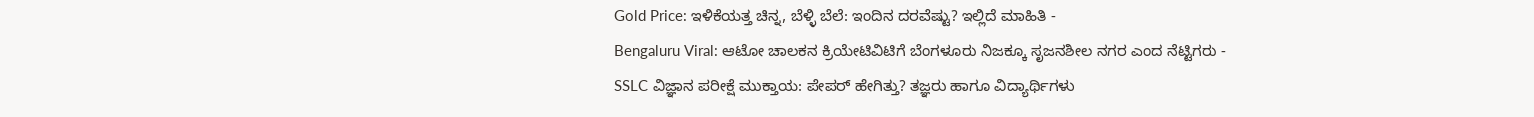Gold Price: ಇಳಿಕೆಯತ್ತ ಚಿನ್ನ, ಬೆಳ್ಳಿ ಬೆಲೆ: ಇಂದಿನ ದರವೆಷ್ಟು? ಇಲ್ಲಿದೆ ಮಾಹಿತಿ -
Bengaluru Viral: ಆಟೋ ಚಾಲಕನ ಕ್ರಿಯೇಟಿವಿಟಿಗೆ ಬೆಂಗಳೂರು ನಿಜಕ್ಕೂ ಸೃಜನಶೀಲ ನಗರ ಎಂದ ನೆಟ್ಟಿಗರು -
SSLC ವಿಜ್ಞಾನ ಪರೀಕ್ಷೆ ಮುಕ್ತಾಯ: ಪೇಪರ್ ಹೇಗಿತ್ತು? ತಜ್ಞರು ಹಾಗೂ ವಿದ್ಯಾರ್ಥಿಗಳು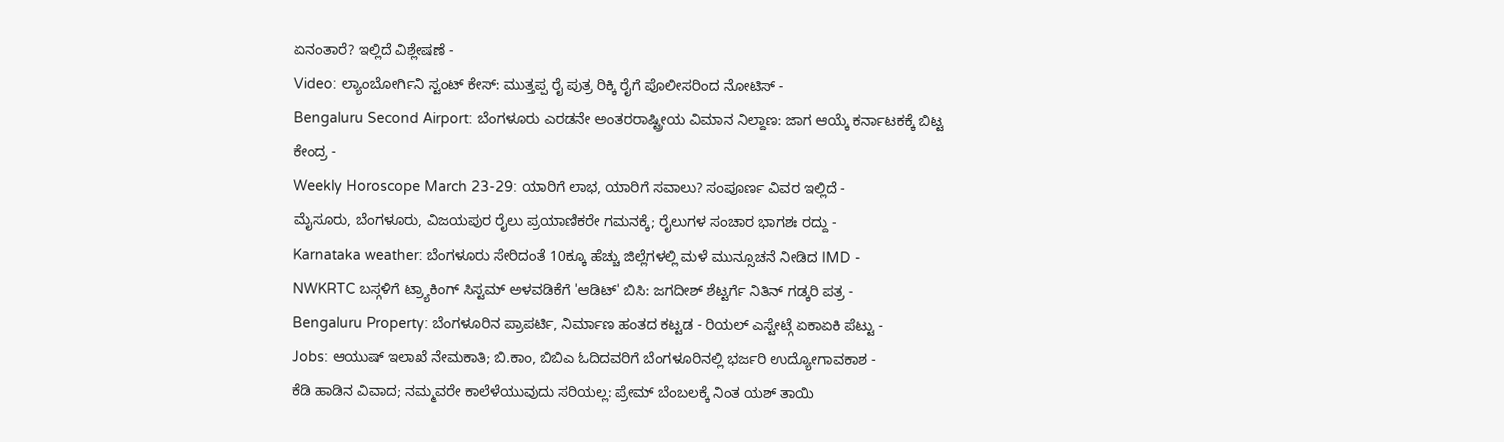ಏನಂತಾರೆ? ಇಲ್ಲಿದೆ ವಿಶ್ಲೇಷಣೆ -
Video: ಲ್ಯಾಂಬೋರ್ಗಿನಿ ಸ್ಟಂಟ್ ಕೇಸ್: ಮುತ್ತಪ್ಪ ರೈ ಪುತ್ರ ರಿಕ್ಕಿ ರೈಗೆ ಪೊಲೀಸರಿಂದ ನೋಟಿಸ್ -
Bengaluru Second Airport: ಬೆಂಗಳೂರು ಎರಡನೇ ಅಂತರರಾಷ್ಟ್ರೀಯ ವಿಮಾನ ನಿಲ್ದಾಣ: ಜಾಗ ಆಯ್ಕೆ ಕರ್ನಾಟಕಕ್ಕೆ ಬಿಟ್ಟ ಕೇಂದ್ರ -
Weekly Horoscope March 23-29: ಯಾರಿಗೆ ಲಾಭ, ಯಾರಿಗೆ ಸವಾಲು? ಸಂಪೂರ್ಣ ವಿವರ ಇಲ್ಲಿದೆ -
ಮೈಸೂರು, ಬೆಂಗಳೂರು, ವಿಜಯಪುರ ರೈಲು ಪ್ರಯಾಣಿಕರೇ ಗಮನಕ್ಕೆ; ರೈಲುಗಳ ಸಂಚಾರ ಭಾಗಶಃ ರದ್ದು -
Karnataka weather: ಬೆಂಗಳೂರು ಸೇರಿದಂತೆ 10ಕ್ಕೂ ಹೆಚ್ಚು ಜಿಲ್ಲೆಗಳಲ್ಲಿ ಮಳೆ ಮುನ್ಸೂಚನೆ ನೀಡಿದ IMD -
NWKRTC ಬಸ್ಗಳಿಗೆ ಟ್ರ್ಯಾಕಿಂಗ್ ಸಿಸ್ಟಮ್ ಅಳವಡಿಕೆಗೆ 'ಆಡಿಟ್' ಬಿಸಿ: ಜಗದೀಶ್ ಶೆಟ್ಟರ್ಗೆ ನಿತಿನ್ ಗಡ್ಕರಿ ಪತ್ರ -
Bengaluru Property: ಬೆಂಗಳೂರಿನ ಪ್ರಾಪರ್ಟಿ, ನಿರ್ಮಾಣ ಹಂತದ ಕಟ್ಟಡ - ರಿಯಲ್ ಎಸ್ಟೇಟ್ಗೆ ಏಕಾಏಕಿ ಪೆಟ್ಟು -
Jobs: ಆಯುಷ್ ಇಲಾಖೆ ನೇಮಕಾತಿ; ಬಿ.ಕಾಂ, ಬಿಬಿಎ ಓದಿದವರಿಗೆ ಬೆಂಗಳೂರಿನಲ್ಲಿ ಭರ್ಜರಿ ಉದ್ಯೋಗಾವಕಾಶ -
ಕೆಡಿ ಹಾಡಿನ ವಿವಾದ; ನಮ್ಮವರೇ ಕಾಲೆಳೆಯುವುದು ಸರಿಯಲ್ಲ: ಪ್ರೇಮ್ ಬೆಂಬಲಕ್ಕೆ ನಿಂತ ಯಶ್ ತಾಯಿ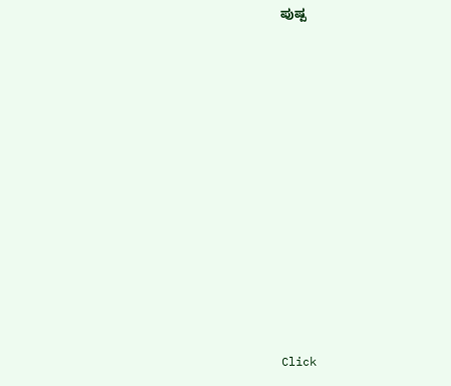ಪುಷ್ಪ












Click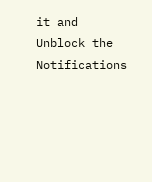it and Unblock the Notifications